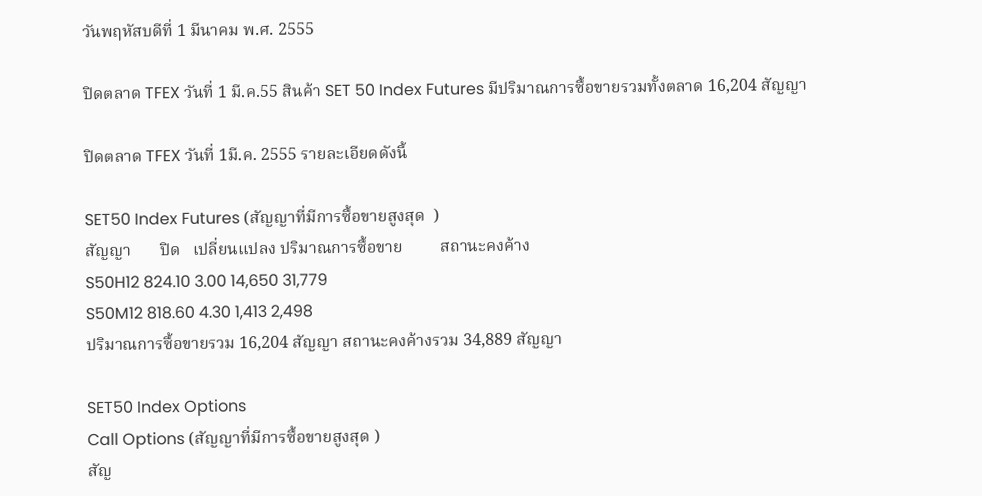วันพฤหัสบดีที่ 1 มีนาคม พ.ศ. 2555

ปิดตลาด TFEX วันที่ 1 มี.ค.55 สินค้า SET 50 Index Futures มีปริมาณการซื้อขายรวมทั้งตลาด 16,204 สัญญา

ปิดตลาด TFEX วันที่ 1มี.ค. 2555 รายละเอียดดังนี้

SET50 Index Futures (สัญญาที่มีการซื้อขายสูงสุด  )
สัญญา       ปิด   เปลี่ยนแปลง ปริมาณการซื้อขาย         สถานะคงค้าง
S50H12 824.10 3.00 14,650 31,779
S50M12 818.60 4.30 1,413 2,498
ปริมาณการซื้อขายรวม 16,204 สัญญา สถานะคงค้างรวม 34,889 สัญญา

SET50 Index Options
Call Options (สัญญาที่มีการซื้อขายสูงสุด )
สัญ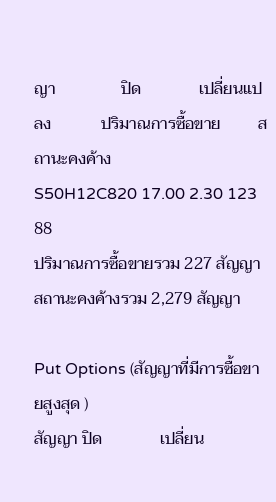ญา                ปิด              เปลี่ยนแปลง            ปริมาณการซื้อขาย         สถานะคงค้าง
S50H12C820 17.00 2.30 123 88
ปริมาณการซื้อขายรวม 227 สัญญา  สถานะคงค้างรวม 2,279 สัญญา

Put Options (สัญญาที่มีการซื้อขายสูงสุด )
สัญญา ปิด              เปลี่ยน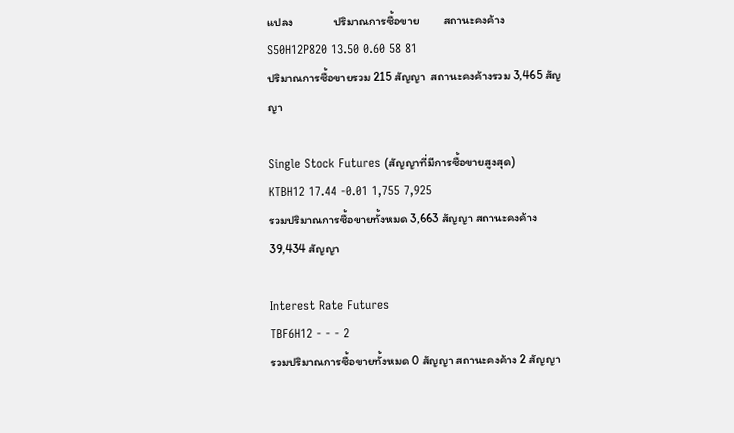แปลง               ปริมาณการซื้อขาย         สถานะคงค้าง
S50H12P820 13.50 0.60 58 81
ปริมาณการซื้อขายรวม 215 สัญญา  สถานะคงค้างรวม 3,465 สัญญา

Single Stock Futures (สัญญาที่มีการซื้อขายสูงสุด)
KTBH12 17.44 -0.01 1,755 7,925
รวมปริมาณการซื้อขายทั้งหมด 3,663 สัญญา สถานะคงค้าง 39,434 สัญญา

Interest Rate Futures
TBF6H12 - - - 2
รวมปริมาณการซื้อขายทั้งหมด 0 สัญญา สถานะคงค้าง 2 สัญญา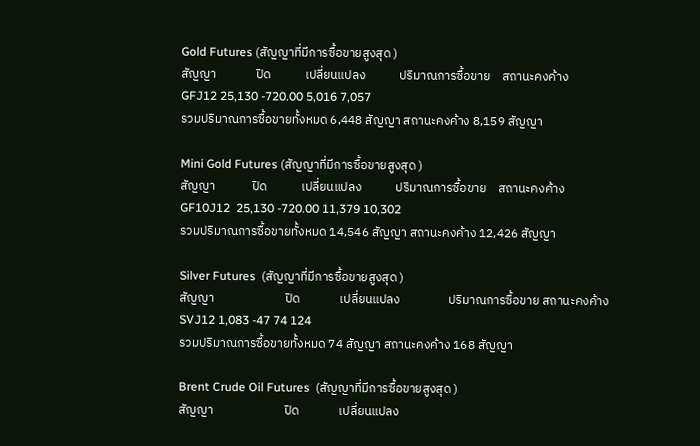Gold Futures (สัญญาที่มีการซื้อขายสูงสุด )
สัญญา              ปิด            เปลี่ยนแปลง            ปริมาณการซื้อขาย    สถานะคงค้าง
GFJ12 25,130 -720.00 5,016 7,057
รวมปริมาณการซื้อขายทั้งหมด 6,448 สัญญา สถานะคงค้าง 8,159 สัญญา

Mini Gold Futures (สัญญาที่มีการซื้อขายสูงสุด )
สัญญา             ปิด            เปลี่ยนแปลง            ปริมาณการซื้อขาย    สถานะคงค้าง
GF10J12  25,130 -720.00 11,379 10,302
รวมปริมาณการซื้อขายทั้งหมด 14,546 สัญญา สถานะคงค้าง 12,426 สัญญา

Silver Futures  (สัญญาที่มีการซื้อขายสูงสุด )
สัญญา                         ปิด              เปลี่ยนแปลง                 ปริมาณการซื้อขาย สถานะคงค้าง
SVJ12 1,083 -47 74 124
รวมปริมาณการซื้อขายทั้งหมด 74 สัญญา สถานะคงค้าง 168 สัญญา

Brent Crude Oil Futures  (สัญญาที่มีการซื้อขายสูงสุด )
สัญญา                         ปิด              เปลี่ยนแปลง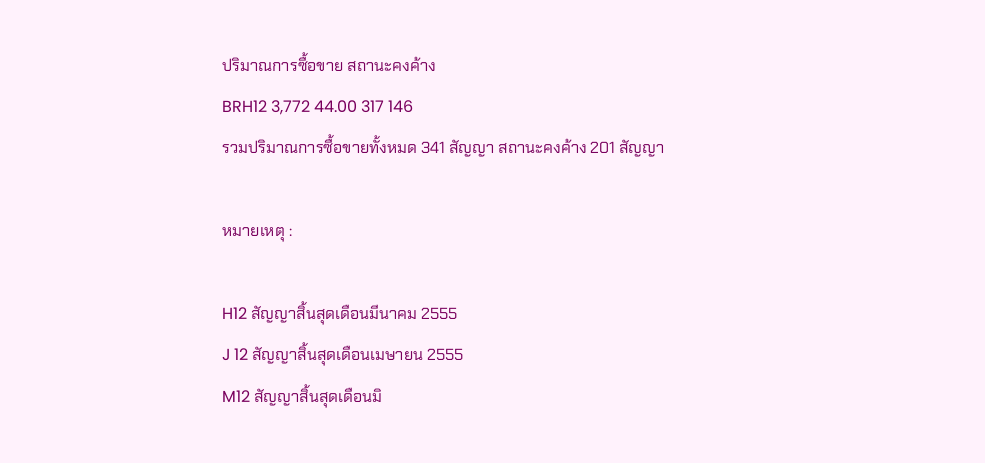ปริมาณการซื้อขาย สถานะคงค้าง
BRH12 3,772 44.00 317 146
รวมปริมาณการซื้อขายทั้งหมด 341 สัญญา สถานะคงค้าง 201 สัญญา

หมายเหตุ :

H12 สัญญาสิ้นสุดเดือนมีนาคม 2555
J 12 สัญญาสิ้นสุดเดือนเมษายน 2555
M12 สัญญาสิ้นสุดเดือนมิ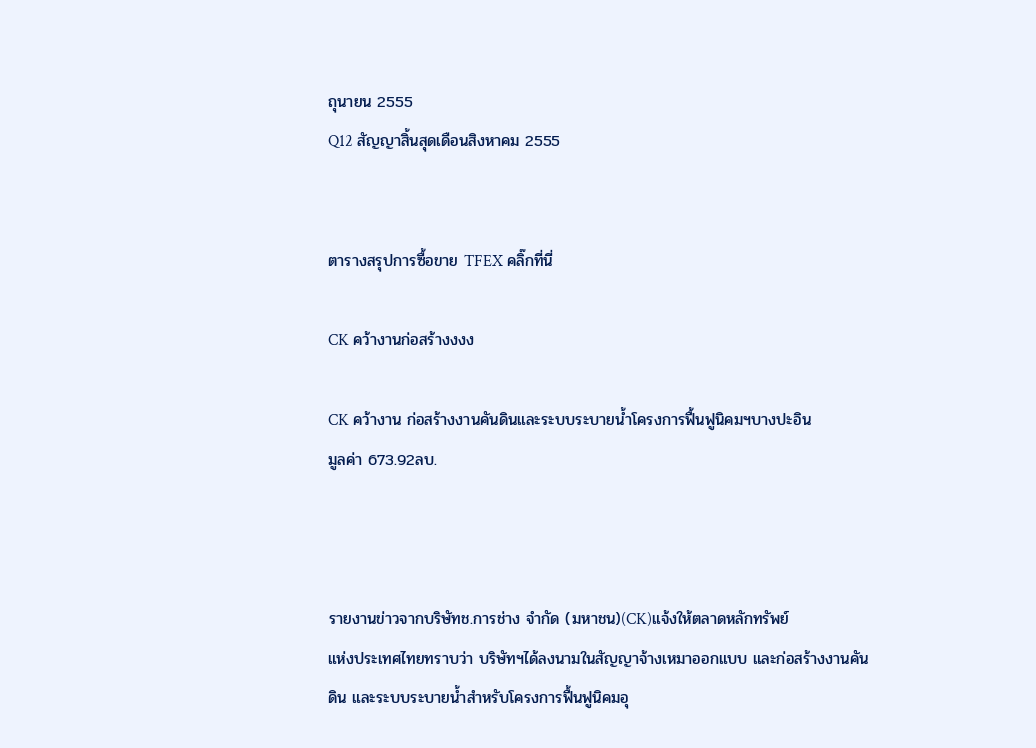ถุนายน 2555
Q12 สัญญาสิ้นสุดเดือนสิงหาคม 2555


ตารางสรุปการซื้อขาย TFEX คลิ๊กที่นี่

CK คว้างานก่อสร้างงงง

CK คว้างาน ก่อสร้างงานคันดินและระบบระบายน้ำโครงการฟื้นฟูนิคมฯบางปะอิน
มูลค่า 673.92ลบ.



รายงานข่าวจากบริษัทช.การช่าง จำกัด (มหาชน)(CK)แจ้งให้ตลาดหลักทรัพย์
แห่งประเทศไทยทราบว่า บริษัทฯได้ลงนามในสัญญาจ้างเหมาออกแบบ และก่อสร้างงานคัน
ดิน และระบบระบายน้ำสำหรับโครงการฟื้นฟูนิคมอุ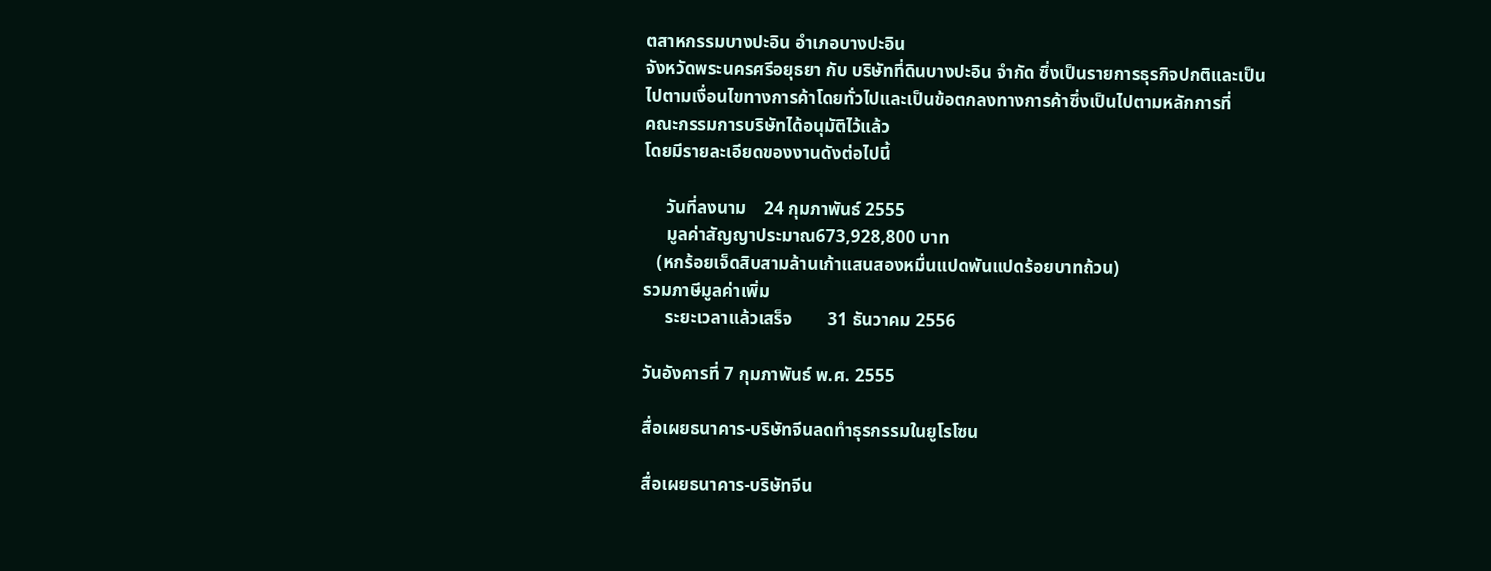ตสาหกรรมบางปะอิน อำเภอบางปะอิน
จังหวัดพระนครศรีอยุธยา กับ บริษัทที่ดินบางปะอิน จำกัด ซึ่งเป็นรายการธุรกิจปกติและเป็น
ไปตามเงื่อนไขทางการค้าโดยทั่วไปและเป็นข้อตกลงทางการค้าซึ่งเป็นไปตามหลักการที่
คณะกรรมการบริษัทได้อนุมัติไว้แล้ว
โดยมีรายละเอียดของงานดังต่อไปนี้

     วันที่ลงนาม    24 กุมภาพันธ์ 2555
     มูลค่าสัญญาประมาณ673,928,800 บาท
   (หกร้อยเจ็ดสิบสามล้านเก้าแสนสองหมื่นแปดพันแปดร้อยบาทถ้วน)
รวมภาษีมูลค่าเพิ่ม
     ระยะเวลาแล้วเสร็จ        31 ธันวาคม 2556

วันอังคารที่ 7 กุมภาพันธ์ พ.ศ. 2555

สื่อเผยธนาคาร-บริษัทจีนลดทำธุรกรรมในยูโรโซน

สื่อเผยธนาคาร-บริษัทจีน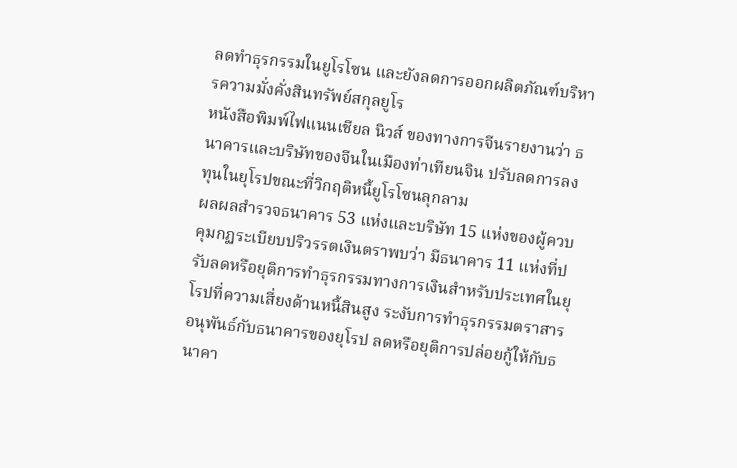ลดทำธุรกรรมในยูโรโซน และยังลดการออกผลิตภัณฑ์บริหารความมั่งคั่งสินทรัพย์สกุลยูโร
หนังสือพิมพ์ไฟแนนเชียล นิวส์ ของทางการจีนรายงานว่า ธนาคารและบริษัทของจีนในเมืองท่าเทียนจิน ปรับลดการลงทุนในยุโรปขณะที่วิกฤติหนี้ยูโรโซนลุกลาม
ผลผลสำรวจธนาคาร 53 แห่งและบริษัท 15 แห่งของผู้ควบคุมกฏระเบียบปริวรรตเงินตราพบว่า มีธนาคาร 11 แห่งที่ปรับลดหรือยุติการทำธุรกรรมทางการเงินสำหรับประเทศในยุโรปที่ความเสี่ยงด้านหนี้สินสูง ระงับการทำธุรกรรมตราสารอนุพันธ์กับธนาคารของยุโรป ลดหรือยุติการปล่อยกู้ให้กับธนาคา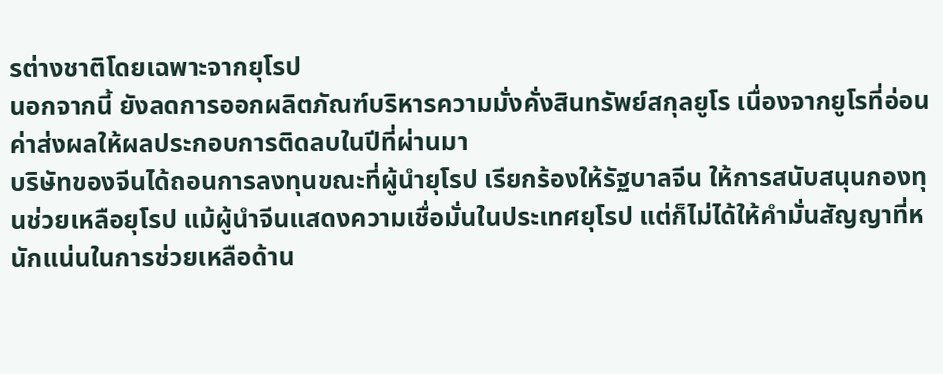รต่างชาติโดยเฉพาะจากยุโรป
นอกจากนี้ ยังลดการออกผลิตภัณฑ์บริหารความมั่งคั่งสินทรัพย์สกุลยูโร เนื่องจากยูโรที่อ่อนค่าส่งผลให้ผลประกอบการติดลบในปีที่ผ่านมา
บริษัทของจีนได้ถอนการลงทุนขณะที่ผู้นำยุโรป เรียกร้องให้รัฐบาลจีน ให้การสนับสนุนกองทุนช่วยเหลือยุโรป แม้ผู้นำจีนแสดงความเชื่อมั่นในประเทศยุโรป แต่ก็ไม่ได้ให้คำมั่นสัญญาที่หนักแน่นในการช่วยเหลือด้าน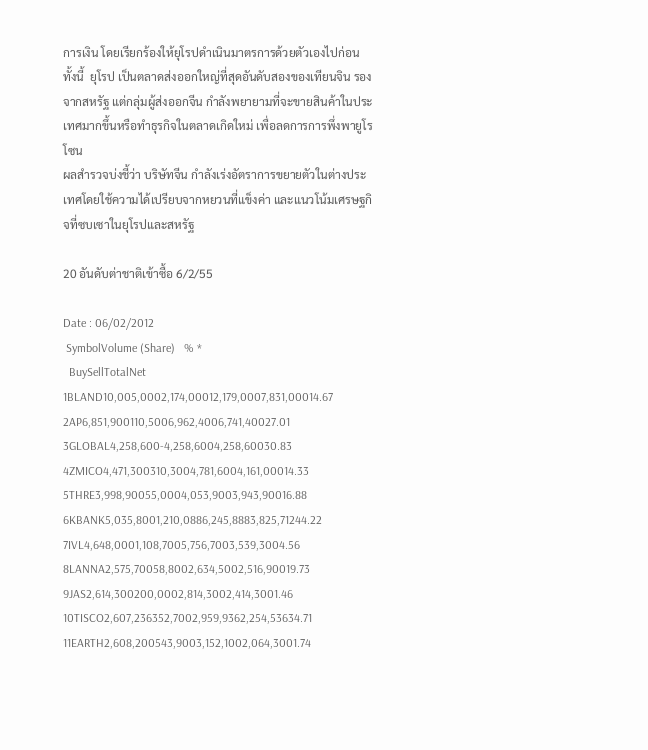การเงิน โดยเรียกร้องให้ยุโรปดำเนินมาตรการด้วยตัวเองไปก่อน
ทั้งนี้  ยุโรป เป็นตลาดส่งออกใหญ่ที่สุดอันดับสองของเทียนจิน รองจากสหรัฐ แต่กลุ่มผู้ส่งออกจีน กำลังพยายามที่จะขายสินค้าในประเทศมากขึ้นหรือทำธุรกิจในตลาดเกิดใหม่ เพื่อลดการการพึ่งพายูโรโซน
ผลสำรวจบ่งชี้ว่า บริษัทจีน กำลังเร่งอัตราการขยายตัวในต่างประเทศโดยใช้ความได้เปรียบจากหยวนที่แข็งค่า และแนวโน้มเศรษฐกิจที่ซบเซาในยุโรปและสหรัฐ

20 อันดับต่าชาติเข้าซื้อ 6/2/55

Date : 06/02/2012
 SymbolVolume (Share)   % *
  BuySellTotalNet
1BLAND10,005,0002,174,00012,179,0007,831,00014.67
2AP6,851,900110,5006,962,4006,741,40027.01
3GLOBAL4,258,600-4,258,6004,258,60030.83
4ZMICO4,471,300310,3004,781,6004,161,00014.33
5THRE3,998,90055,0004,053,9003,943,90016.88
6KBANK5,035,8001,210,0886,245,8883,825,71244.22
7IVL4,648,0001,108,7005,756,7003,539,3004.56
8LANNA2,575,70058,8002,634,5002,516,90019.73
9JAS2,614,300200,0002,814,3002,414,3001.46
10TISCO2,607,236352,7002,959,9362,254,53634.71
11EARTH2,608,200543,9003,152,1002,064,3001.74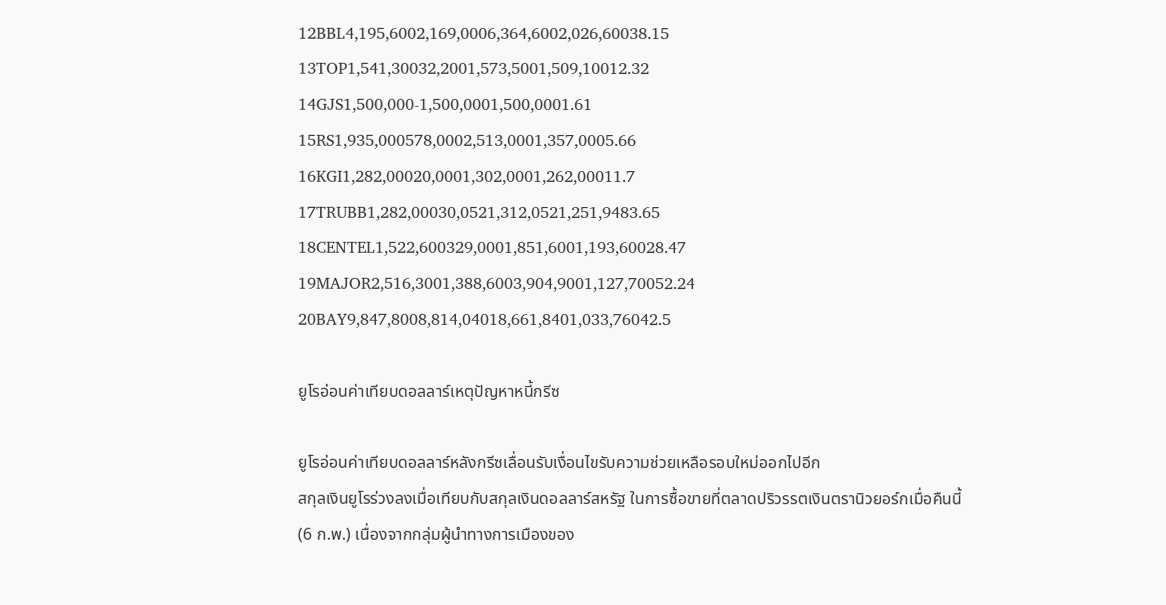12BBL4,195,6002,169,0006,364,6002,026,60038.15
13TOP1,541,30032,2001,573,5001,509,10012.32
14GJS1,500,000-1,500,0001,500,0001.61
15RS1,935,000578,0002,513,0001,357,0005.66
16KGI1,282,00020,0001,302,0001,262,00011.7
17TRUBB1,282,00030,0521,312,0521,251,9483.65
18CENTEL1,522,600329,0001,851,6001,193,60028.47
19MAJOR2,516,3001,388,6003,904,9001,127,70052.24
20BAY9,847,8008,814,04018,661,8401,033,76042.5

ยูโรอ่อนค่าเทียบดอลลาร์เหตุปัญหาหนี้กรีซ

ยูโรอ่อนค่าเทียบดอลลาร์หลังกรีซเลื่อนรับเงื่อนไขรับความช่วยเหลือรอบใหม่ออกไปอีก
สกุลเงินยูโรร่วงลงเมื่อเทียบกับสกุลเงินดอลลาร์สหรัฐ ในการซื้อขายที่ตลาดปริวรรตเงินตรานิวยอร์กเมื่อคืนนี้ (6 ก.พ.) เนื่องจากกลุ่มผู้นำทางการเมืองของ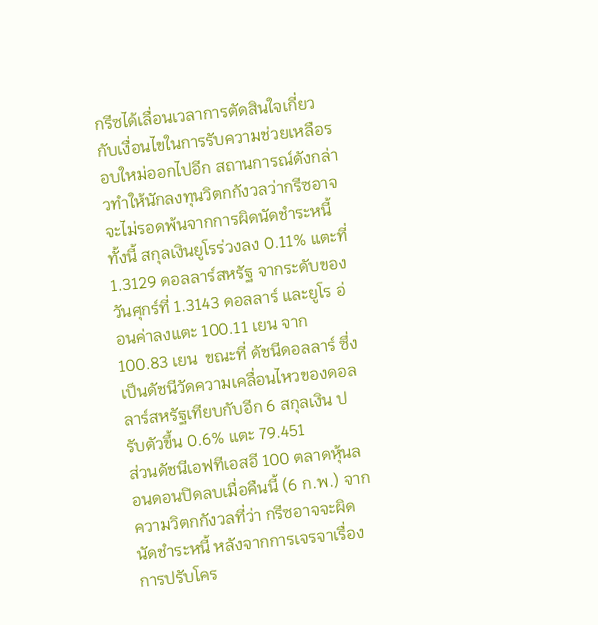กรีซได้เลื่อนเวลาการตัดสินใจเกี่ยวกับเงื่อนไขในการรับความช่วยเหลือรอบใหม่ออกไปอีก สถานการณ์ดังกล่าวทำให้นักลงทุนวิตกกังวลว่ากรีซอาจจะไม่รอดพ้นจากการผิดนัดชำระหนี้
ทั้งนี้ สกุลเงินยูโรร่วงลง 0.11% แตะที่ 1.3129 ดอลลาร์สหรัฐ จากระดับของวันศุกร์ที่ 1.3143 ดอลลาร์ และยูโร อ่อนค่าลงแตะ 100.11 เยน จาก 100.83 เยน  ขณะที่ ดัชนีดอลลาร์ ซึ่งเป็นดัชนีวัดความเคลื่อนไหวของดอลลาร์สหรัฐเทียบกับอีก 6 สกุลเงิน ปรับตัวขึ้น 0.6% แตะ 79.451
ส่วนดัชนีเอฟทีเอสอี 100 ตลาดหุ้นลอนดอนปิดลบเมื่อคืนนี้ (6 ก.พ.) จากความวิตกกังวลที่ว่า กรีซอาจจะผิดนัดชำระหนี้ หลังจากการเจรจาเรื่องการปรับโคร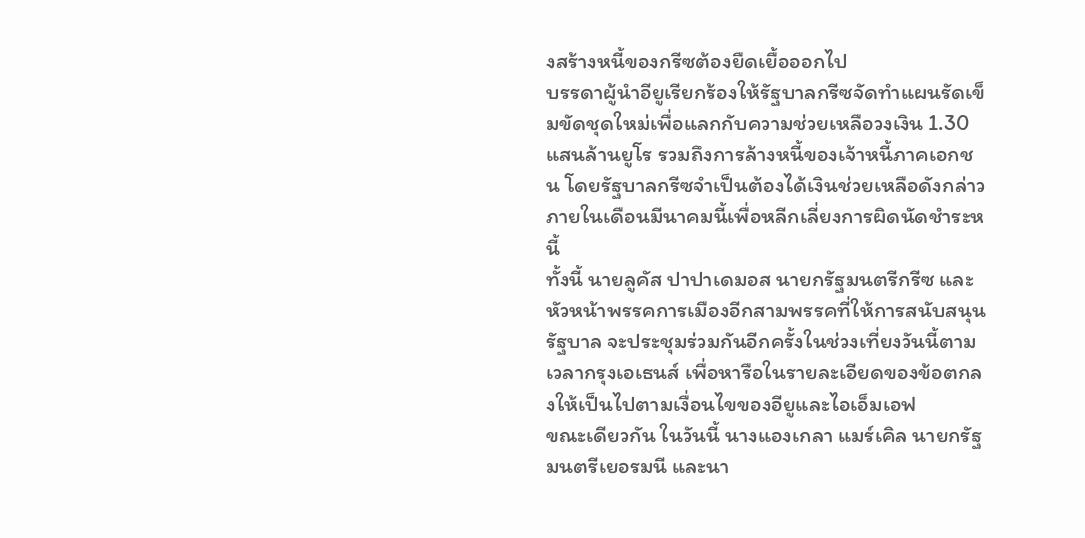งสร้างหนี้ของกรีซต้องยืดเยื้อออกไป
บรรดาผู้นำอียูเรียกร้องให้รัฐบาลกรีซจัดทำแผนรัดเข็มขัดชุดใหม่เพื่อแลกกับความช่วยเหลือวงเงิน 1.30 แสนล้านยูโร รวมถึงการล้างหนี้ของเจ้าหนี้ภาคเอกชน โดยรัฐบาลกรีซจำเป็นต้องได้เงินช่วยเหลือดังกล่าวภายในเดือนมีนาคมนี้เพื่อหลีกเลี่ยงการผิดนัดชำระหนี้
ทั้งนี้ นายลูคัส ปาปาเดมอส นายกรัฐมนตรีกรีซ และหัวหน้าพรรคการเมืองอีกสามพรรคที่ให้การสนับสนุนรัฐบาล จะประชุมร่วมกันอีกครั้งในช่วงเที่ยงวันนี้ตามเวลากรุงเอเธนส์ เพื่อหารือในรายละเอียดของข้อตกลงให้เป็นไปตามเงื่อนไขของอียูและไอเอ็มเอฟ
ขณะเดียวกัน ในวันนี้ นางแองเกลา แมร์เคิล นายกรัฐมนตรีเยอรมนี และนา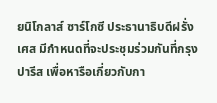ยนิโกลาส์ ซาร์โกซี ประธานาธิบดีฝรั่งเศส มีกำหนดที่จะประชุมร่วมกันที่กรุงปารีส เพื่อหารือเกี่ยวกับกา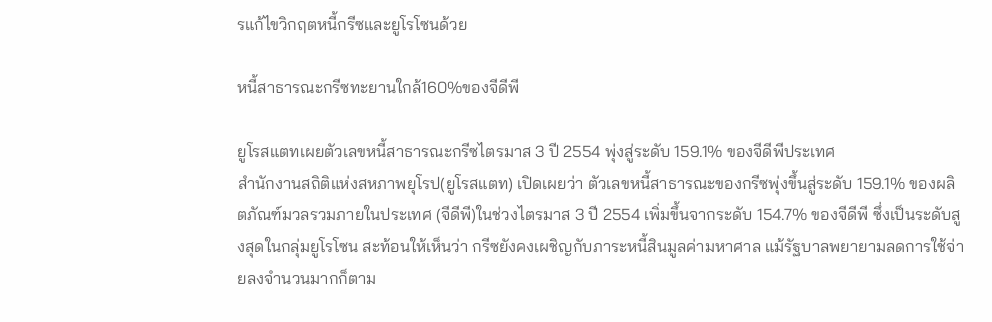รแก้ไขวิกฤตหนี้กรีซและยูโรโซนด้วย

หนี้สาธารณะกรีซทะยานใกล้160%ของจีดีพี

ยูโรสแตทเผยตัวเลขหนี้สาธารณะกรีซไตรมาส 3 ปี 2554 พุ่งสู่ระดับ 159.1% ของจีดีพีประเทศ
สำนักงานสถิติแห่งสหภาพยุโรป(ยูโรสแตท) เปิดเผยว่า ตัวเลขหนี้สาธารณะของกรีซพุ่งขึ้นสู่ระดับ 159.1% ของผลิตภัณฑ์มวลรวมภายในประเทศ (จีดีพี)ในช่วงไตรมาส 3 ปี 2554 เพิ่มขึ้นจากระดับ 154.7% ของจีดีพี ซึ่งเป็นระดับสูงสุดในกลุ่มยูโรโซน สะท้อนให้เห็นว่า กรีซยังคงเผชิญกับภาระหนี้สินมูลค่ามหาศาล แม้รัฐบาลพยายามลดการใช้จ่ายลงจำนวนมากก็ตาม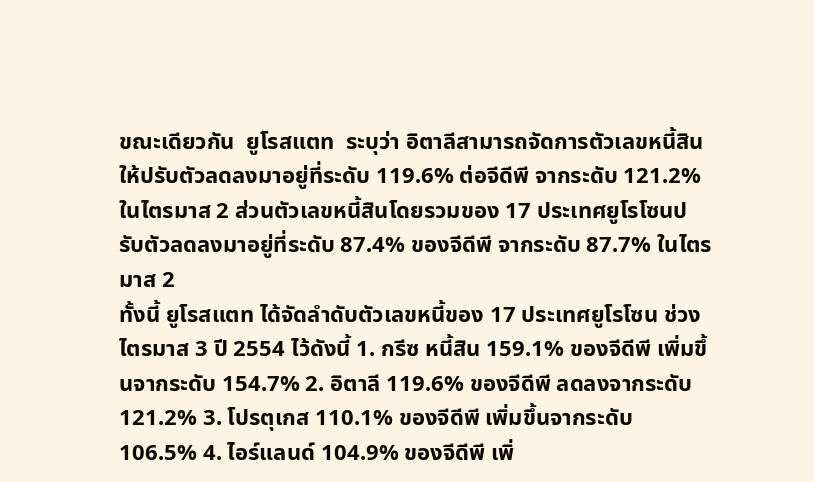ขณะเดียวกัน  ยูโรสแตท  ระบุว่า อิตาลีสามารถจัดการตัวเลขหนี้สินให้ปรับตัวลดลงมาอยู่ที่ระดับ 119.6% ต่อจีดีพี จากระดับ 121.2% ในไตรมาส 2 ส่วนตัวเลขหนี้สินโดยรวมของ 17 ประเทศยูโรโซนปรับตัวลดลงมาอยู่ที่ระดับ 87.4% ของจีดีพี จากระดับ 87.7% ในไตรมาส 2
ทั้งนี้ ยูโรสแตท ได้จัดลำดับตัวเลขหนี้ของ 17 ประเทศยูโรโซน ช่วงไตรมาส 3 ปี 2554 ไว้ดังนี้ 1. กรีซ หนี้สิน 159.1% ของจีดีพี เพิ่มขึ้นจากระดับ 154.7% 2. อิตาลี 119.6% ของจีดีพี ลดลงจากระดับ 121.2% 3. โปรตุเกส 110.1% ของจีดีพี เพิ่มขึ้นจากระดับ 106.5% 4. ไอร์แลนด์ 104.9% ของจีดีพี เพิ่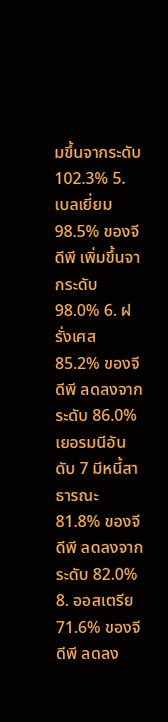มขึ้นจากระดับ 102.3% 5. เบลเยี่ยม 98.5% ของจีดีพี เพิ่มขึ้นจากระดับ 98.0% 6. ฝรั่งเศส 85.2% ของจีดีพี ลดลงจากระดับ 86.0%
เยอรมนีอันดับ 7 มีหนี้สาธารณะ 81.8% ของจีดีพี ลดลงจากระดับ 82.0% 8. ออสเตรีย 71.6% ของจีดีพี ลดลง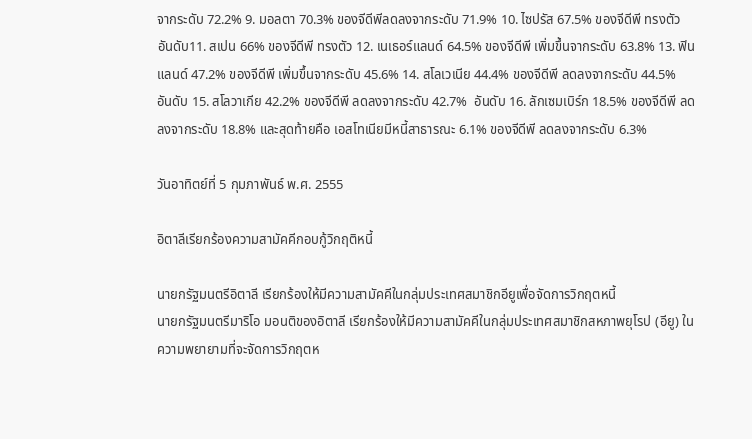จากระดับ 72.2% 9. มอลตา 70.3% ของจีดีพีลดลงจากระดับ 71.9% 10. ไซปรัส 67.5% ของจีดีพี ทรงตัว
อันดับ11. สเปน 66% ของจีดีพี ทรงตัว 12. เนเธอร์แลนด์ 64.5% ของจีดีพี เพิ่มขึ้นจากระดับ 63.8% 13. ฟินแลนด์ 47.2% ของจีดีพี เพิ่มขึ้นจากระดับ 45.6% 14. สโลเวเนีย 44.4% ของจีดีพี ลดลงจากระดับ 44.5%
อันดับ 15. สโลวาเกีย 42.2% ของจีดีพี ลดลงจากระดับ 42.7%  อันดับ 16. ลักเซมเบิร์ก 18.5% ของจีดีพี ลดลงจากระดับ 18.8% และสุดท้ายคือ เอสโทเนียมีหนี้สาธารณะ 6.1% ของจีดีพี ลดลงจากระดับ 6.3%

วันอาทิตย์ที่ 5 กุมภาพันธ์ พ.ศ. 2555

อิตาลีเรียกร้องความสามัคคีกอบกู้วิกฤติหนี้

นายกรัฐมนตรีอิตาลี เรียกร้องให้มีความสามัคคีในกลุ่มประเทศสมาชิกอียูเพื่อจัดการวิกฤตหนี้
นายกรัฐมนตรีมาริโอ มอนติของอิตาลี เรียกร้องให้มีความสามัคคีในกลุ่มประเทศสมาชิกสหภาพยุโรป (อียู) ในความพยายามที่จะจัดการวิกฤตห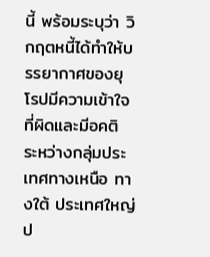นี้ พร้อมระบุว่า วิกฤตหนี้ได้ทำให้บรรยากาศของยุโรปมีความเข้าใจที่ผิดและมีอคติ ระหว่างกลุ่มประเทศทางเหนือ ทางใต้ ประเทศใหญ่ ป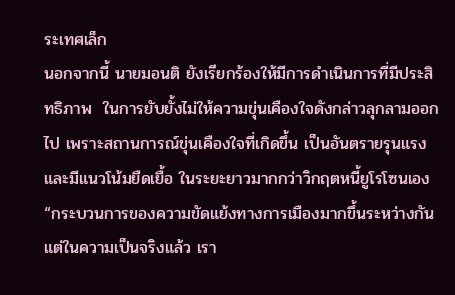ระเทศเล็ก
นอกจากนี้ นายมอนติ ยังเรียกร้องให้มีการดำเนินการที่มีประสิทธิภาพ  ในการยับยั้งไม่ให้ความขุ่นเคืองใจดังกล่าวลุกลามออกไป เพราะสถานการณ์ขุ่นเคืองใจที่เกิดขึ้น เป็นอันตรายรุนแรงและมีแนวโน้มยืดเยื้อ ในระยะยาวมากกว่าวิกฤตหนี้ยูโรโซนเอง
“กระบวนการของความขัดแย้งทางการเมืองมากขึ้นระหว่างกัน แต่ในความเป็นจริงแล้ว เรา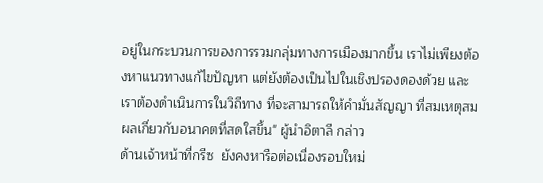อยู่ในกระบวนการของการรวมกลุ่มทางการเมืองมากขึ้น เราไม่เพียงต้องหาแนวทางแก้ไขปัญหา แต่ยังต้องเป็นไปในเชิงปรองดองด้วย และเราต้องดำเนินการในวิถีทาง ที่จะสามารถให้คำมั่นสัญญา ที่สมเหตุสมผลเกี่ยวกับอนาคตที่สดใสขึ้น" ผู้นำอิตาลี กล่าว
ด้านเจ้าหน้าที่กรีซ  ยังคงหารือต่อเนื่องรอบใหม่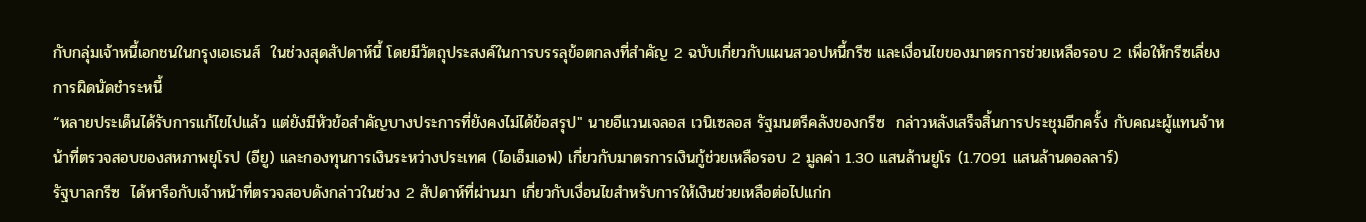กับกลุ่มเจ้าหนี้เอกชนในกรุงเอเธนส์  ในช่วงสุดสัปดาห์นี้ โดยมีวัตถุประสงค์ในการบรรลุข้อตกลงที่สำคัญ 2 ฉบับเกี่ยวกับแผนสวอปหนี้กรีซ และเงื่อนไขของมาตรการช่วยเหลือรอบ 2 เพื่อให้กรีซเลี่ยงการผิดนัดชำระหนี้
“หลายประเด็นได้รับการแก้ไขไปแล้ว แต่ยังมีหัวข้อสำคัญบางประการที่ยังคงไม่ได้ข้อสรุป" นายอีแวนเจลอส เวนิเซลอส รัฐมนตรีคลังของกรีซ  กล่าวหลังเสร็จสิ้นการประชุมอีกครั้ง กับคณะผู้แทนจ้าหน้าที่ตรวจสอบของสหภาพยุโรป (อียู) และกองทุนการเงินระหว่างประเทศ (ไอเอ็มเอฟ) เกี่ยวกับมาตรการเงินกู้ช่วยเหลือรอบ 2 มูลค่า 1.30 แสนล้านยูโร (1.7091 แสนล้านดอลลาร์)
รัฐบาลกรีซ  ได้หารือกับเจ้าหน้าที่ตรวจสอบดังกล่าวในช่วง 2 สัปดาห์ที่ผ่านมา เกี่ยวกับเงื่อนไขสำหรับการให้เงินช่วยเหลือต่อไปแก่ก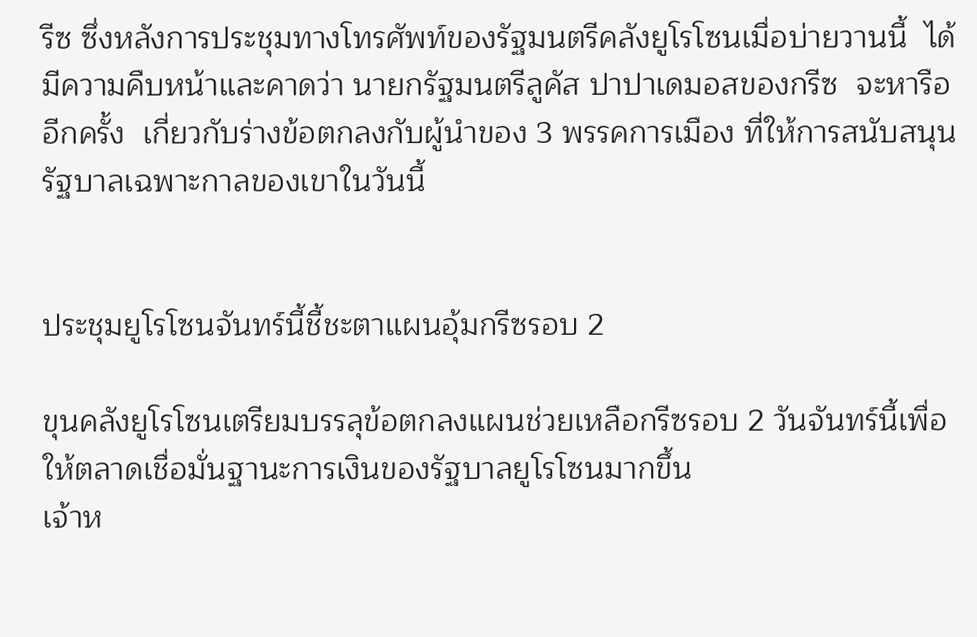รีซ ซึ่งหลังการประชุมทางโทรศัพท์ของรัฐมนตรีคลังยูโรโซนเมื่อบ่ายวานนี้  ได้มีความคืบหน้าและคาดว่า นายกรัฐมนตรีลูคัส ปาปาเดมอสของกรีซ  จะหารืออีกครั้ง  เกี่ยวกับร่างข้อตกลงกับผู้นำของ 3 พรรคการเมือง ที่ให้การสนับสนุนรัฐบาลเฉพาะกาลของเขาในวันนี้


ประชุมยูโรโซนจันทร์นี้ชี้ชะตาแผนอุ้มกรีซรอบ 2

ขุนคลังยูโรโซนเตรียมบรรลุข้อตกลงแผนช่วยเหลือกรีซรอบ 2 วันจันทร์นี้เพื่อให้ตลาดเชื่อมั่นฐานะการเงินของรัฐบาลยูโรโซนมากขึ้น
เจ้าห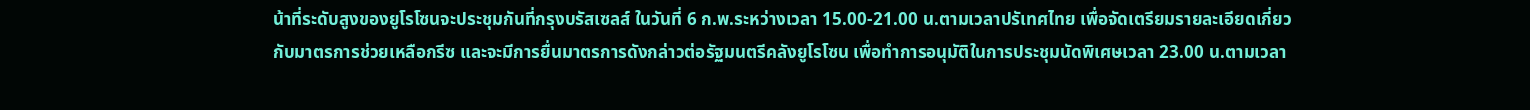น้าที่ระดับสูงของยูโรโซนจะประชุมกันที่กรุงบรัสเซลส์ ในวันที่ 6 ก.พ.ระหว่างเวลา 15.00-21.00 น.ตามเวลาปรัเทศไทย เพื่อจัดเตรียมรายละเอียดเกี่ยวกับมาตรการช่วยเหลือกรีซ และจะมีการยื่นมาตรการดังกล่าวต่อรัฐมนตรีคลังยูโรโซน เพื่อทำการอนุมัติในการประชุมนัดพิเศษเวลา 23.00 น.ตามเวลา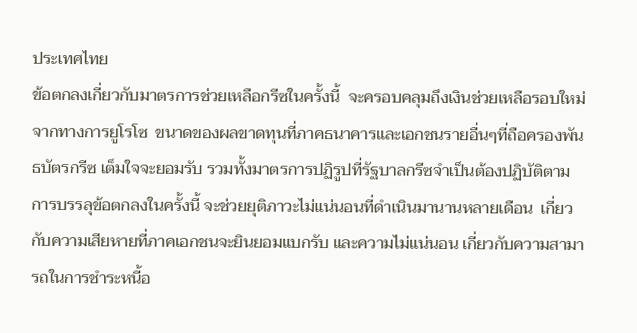ประเทศไทย
ข้อตกลงเกี่ยวกับมาตรการช่วยเหลือกรีซในครั้งนี้  จะครอบคลุมถึงเงินช่วยเหลือรอบใหม่จากทางการยูโรโซ  ขนาดของผลขาดทุนที่ภาคธนาคารและเอกชนรายอื่นๆที่ถือครองพันธบัตรกรีซ เต็มใจจะยอมรับ รวมทั้งมาตรการปฏิรูปที่รัฐบาลกรีซจำเป็นต้องปฏิบัติตาม
การบรรลุข้อตกลงในครั้งนี้ จะช่วยยุติภาวะไม่แน่นอนที่ดำเนินมานานหลายเดือน  เกี่ยวกับความเสียหายที่ภาคเอกชนจะยินยอมแบกรับ และความไม่แน่นอน เกี่ยวกับความสามารถในการชำระหนี้อ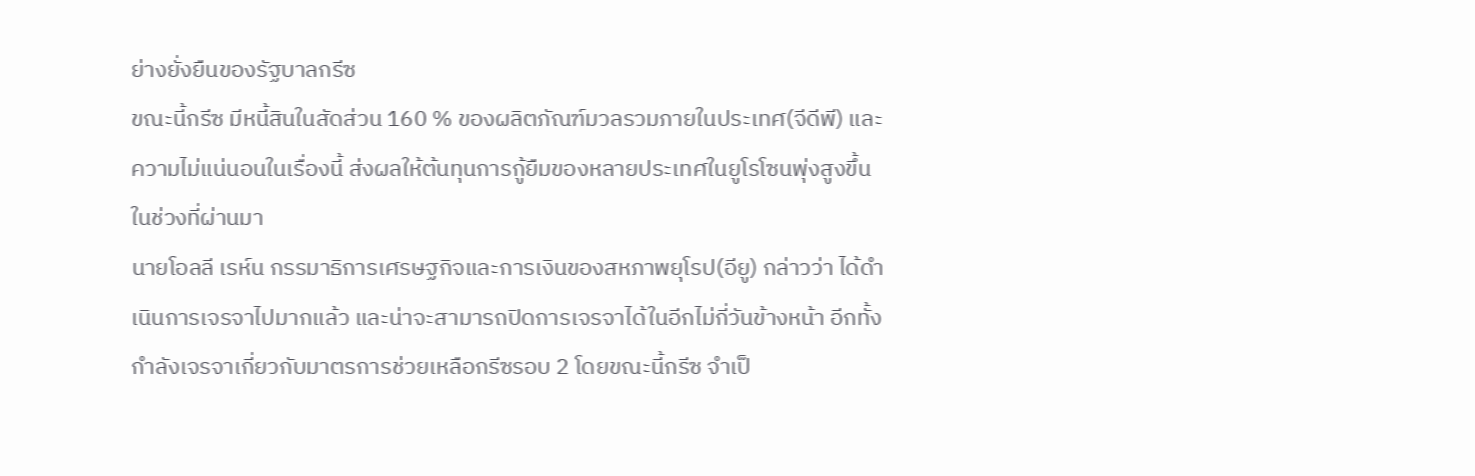ย่างยั่งยืนของรัฐบาลกรีซ
ขณะนี้กรีซ มีหนี้สินในสัดส่วน 160 % ของผลิตภัณฑ์มวลรวมภายในประเทศ(จีดีพี) และความไม่แน่นอนในเรื่องนี้ ส่งผลให้ต้นทุนการกู้ยืมของหลายประเทศในยูโรโซนพุ่งสูงขึ้นในช่วงที่ผ่านมา
นายโอลลี เรห์น กรรมาธิการเศรษฐกิจและการเงินของสหภาพยุโรป(อียู) กล่าวว่า ได้ดำเนินการเจรจาไปมากแล้ว และน่าจะสามารถปิดการเจรจาได้ในอีกไม่กี่วันข้างหน้า อีกทั้งกำลังเจรจาเกี่ยวกับมาตรการช่วยเหลือกรีซรอบ 2 โดยขณะนี้กรีซ จำเป็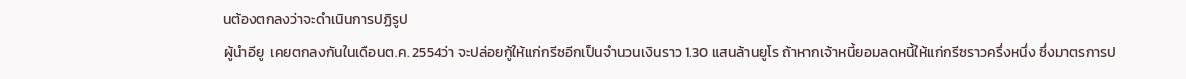นต้องตกลงว่าจะดำเนินการปฏิรูป
ผู้นำอียู  เคยตกลงกันในเดือนต.ค. 2554ว่า จะปล่อยกู้ให้แก่กรีซอีกเป็นจำนวนเงินราว 1.30 แสนล้านยูโร ถ้าหากเจ้าหนี้ยอมลดหนี้ให้แก่กรีซราวครึ่งหนึ่ง ซึ่งมาตรการป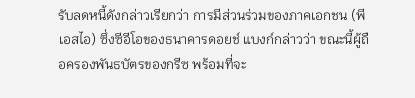รับลดหนี้ดังกล่าวเรียกว่า การมีส่วนร่วมของภาคเอกชน (พีเอสไอ) ซึ่งซีอีโอของธนาคารดอยช์ แบงก์กล่าวว่า ขณะนี้ผู้ถือครองพันธบัตรของกรีซ พร้อมที่จะ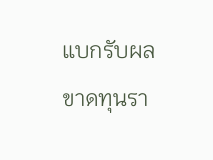แบกรับผลขาดทุนรา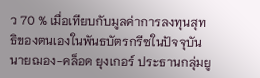ว 70 % เมื่อเทียบกับมูลค่าการลงทุนสุทธิของตนเองในพันธบัตรกรีซในปัจจุบัน
นายฌอง-คล็อด ยุงเกอร์ ประธานกลุ่มยู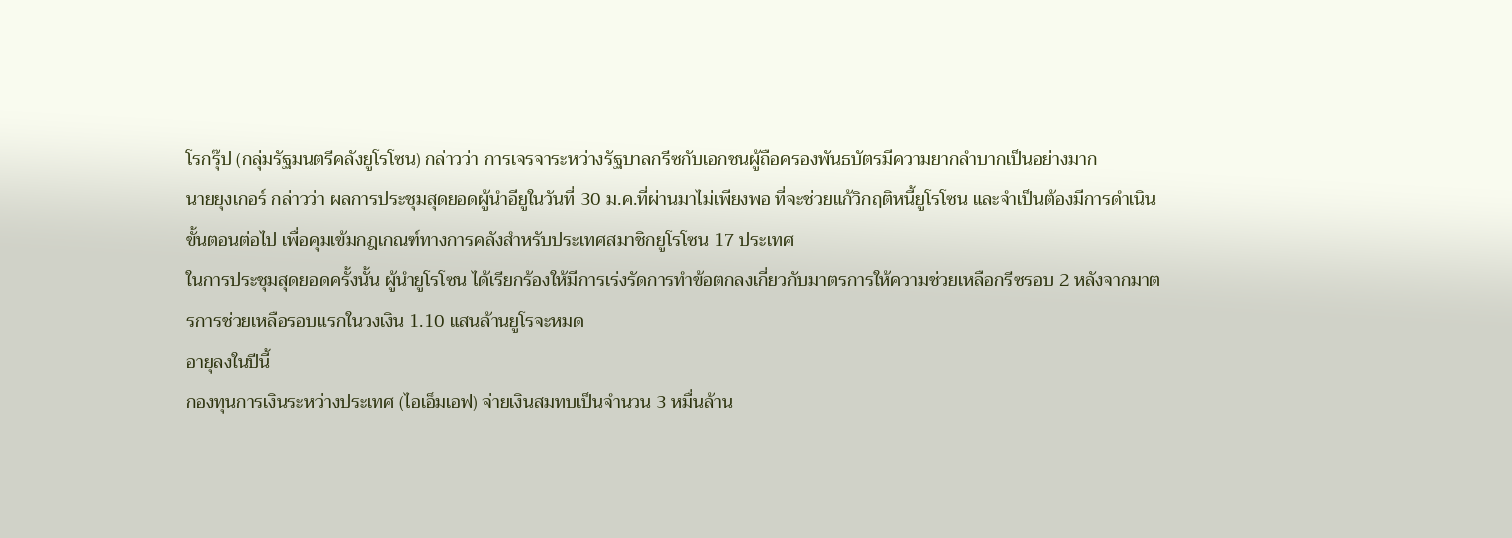โรกรุ๊ป (กลุ่มรัฐมนตรีคลังยูโรโซน) กล่าวว่า การเจรจาระหว่างรัฐบาลกรีซกับเอกชนผู้ถือครองพันธบัตรมีความยากลำบากเป็นอย่างมาก
นายยุงเกอร์ กล่าวว่า ผลการประชุมสุดยอดผู้นำอียูในวันที่ 30 ม.ค.ที่ผ่านมาไม่เพียงพอ ที่จะช่วยแก้วิกฤติหนี้ยูโรโซน และจำเป็นต้องมีการดำเนินขั้นตอนต่อไป เพื่อคุมเข้มกฎเกณฑ์ทางการคลังสำหรับประเทศสมาชิกยูโรโซน 17 ประเทศ
ในการประชุมสุดยอดครั้งนั้น ผู้นำยูโรโซน ได้เรียกร้องให้มีการเร่งรัดการทำข้อตกลงเกี่ยวกับมาตรการให้ความช่วยเหลือกรีซรอบ 2 หลังจากมาตรการช่วยเหลือรอบแรกในวงเงิน 1.10 แสนล้านยูโรจะหมด
อายุลงในปีนี้
กองทุนการเงินระหว่างประเทศ (ไอเอ็มเอฟ) จ่ายเงินสมทบเป็นจำนวน 3 หมื่นล้าน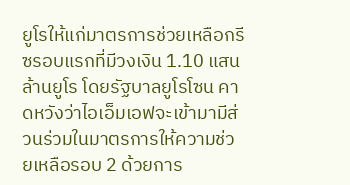ยูโรให้แก่มาตรการช่วยเหลือกรีซรอบแรกที่มีวงเงิน 1.10 แสนล้านยูโร โดยรัฐบาลยูโรโซน คาดหวังว่าไอเอ็มเอฟจะเข้ามามีส่วนร่วมในมาตรการให้ความช่วยเหลือรอบ 2 ด้วยการ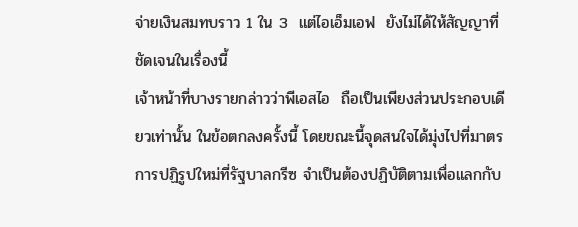จ่ายเงินสมทบราว 1 ใน 3  แต่ไอเอ็มเอฟ  ยังไม่ได้ให้สัญญาที่ชัดเจนในเรื่องนี้
เจ้าหน้าที่บางรายกล่าวว่าพีเอสไอ  ถือเป็นเพียงส่วนประกอบเดียวเท่านั้น ในข้อตกลงครั้งนี้ โดยขณะนี้จุดสนใจได้มุ่งไปที่มาตรการปฏิรูปใหม่ที่รัฐบาลกรีซ จำเป็นต้องปฏิบัติตามเพื่อแลกกับ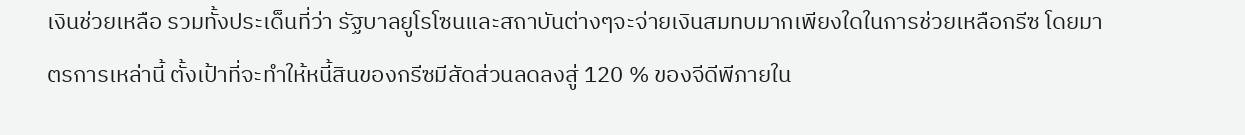เงินช่วยเหลือ รวมทั้งประเด็นที่ว่า รัฐบาลยูโรโซนและสถาบันต่างๆจะจ่ายเงินสมทบมากเพียงใดในการช่วยเหลือกรีซ โดยมาตรการเหล่านี้ ตั้งเป้าที่จะทำให้หนี้สินของกรีซมีสัดส่วนลดลงสู่ 120 % ของจีดีพีภายใน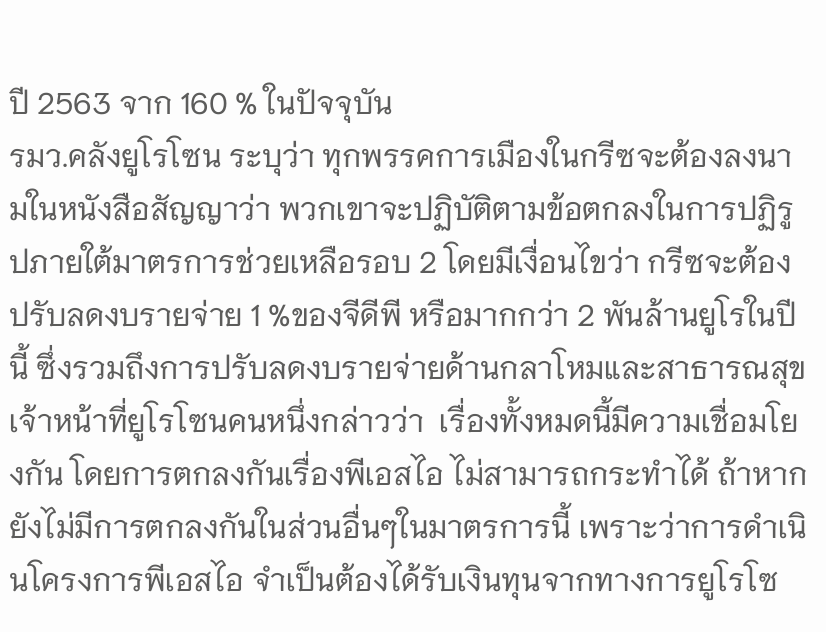ปี 2563 จาก 160 % ในปัจจุบัน
รมว.คลังยูโรโซน ระบุว่า ทุกพรรคการเมืองในกรีซจะต้องลงนามในหนังสือสัญญาว่า พวกเขาจะปฏิบัติตามข้อตกลงในการปฏิรูปภายใต้มาตรการช่วยเหลือรอบ 2 โดยมีเงื่อนไขว่า กรีซจะต้องปรับลดงบรายจ่าย 1 %ของจีดีพี หรือมากกว่า 2 พันล้านยูโรในปีนี้ ซึ่งรวมถึงการปรับลดงบรายจ่ายด้านกลาโหมและสาธารณสุข
เจ้าหน้าที่ยูโรโซนคนหนึ่งกล่าวว่า  เรื่องทั้งหมดนี้มีความเชื่อมโยงกัน โดยการตกลงกันเรื่องพีเอสไอ ไม่สามารถกระทำได้ ถ้าหากยังไม่มีการตกลงกันในส่วนอื่นๆในมาตรการนี้ เพราะว่าการดำเนินโครงการพีเอสไอ จำเป็นต้องได้รับเงินทุนจากทางการยูโรโซ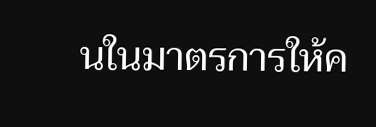นในมาตรการให้ค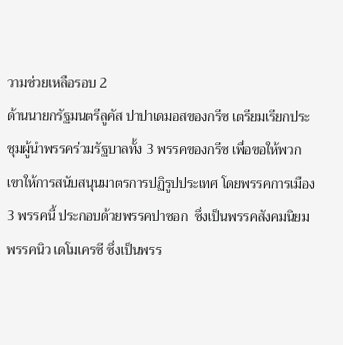วามช่วยเหลือรอบ 2
ด้านนายกรัฐมนตรีลูคัส ปาปาเดมอสของกรีซ เตรียมเรียกประชุมผู้นำพรรคร่วมรัฐบาลทั้ง 3 พรรคของกรีซ เพื่อขอให้พวกเขาให้การสนับสนุนมาตรการปฏิรูปประเทศ โดยพรรคการเมือง 3 พรรคนี้ ประกอบด้วยพรรคปาซอก  ซึ่งเป็นพรรคสังคมนิยม พรรคนิว เดโมเครซี ซึ่งเป็นพรร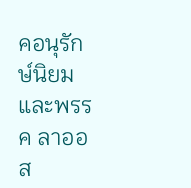คอนุรักษ์นิยม และพรรค ลาออส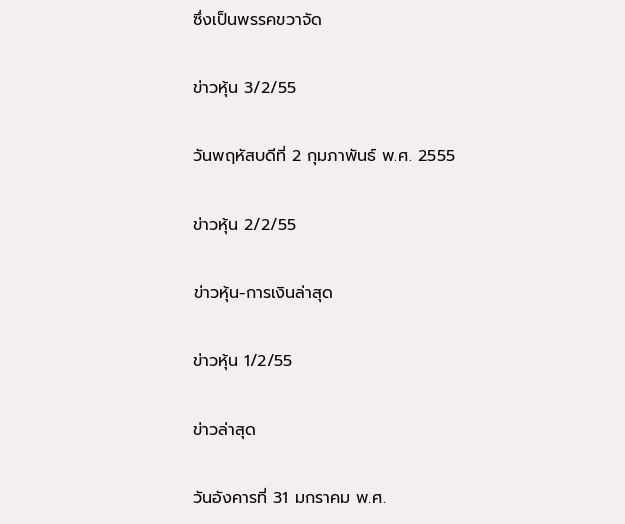ซึ่งเป็นพรรคขวาจัด

ข่าวหุ้น 3/2/55

วันพฤหัสบดีที่ 2 กุมภาพันธ์ พ.ศ. 2555

ข่าวหุ้น 2/2/55

ข่าวหุ้น-การเงินล่าสุด

ข่าวหุ้น 1/2/55

ข่าวล่าสุด

วันอังคารที่ 31 มกราคม พ.ศ.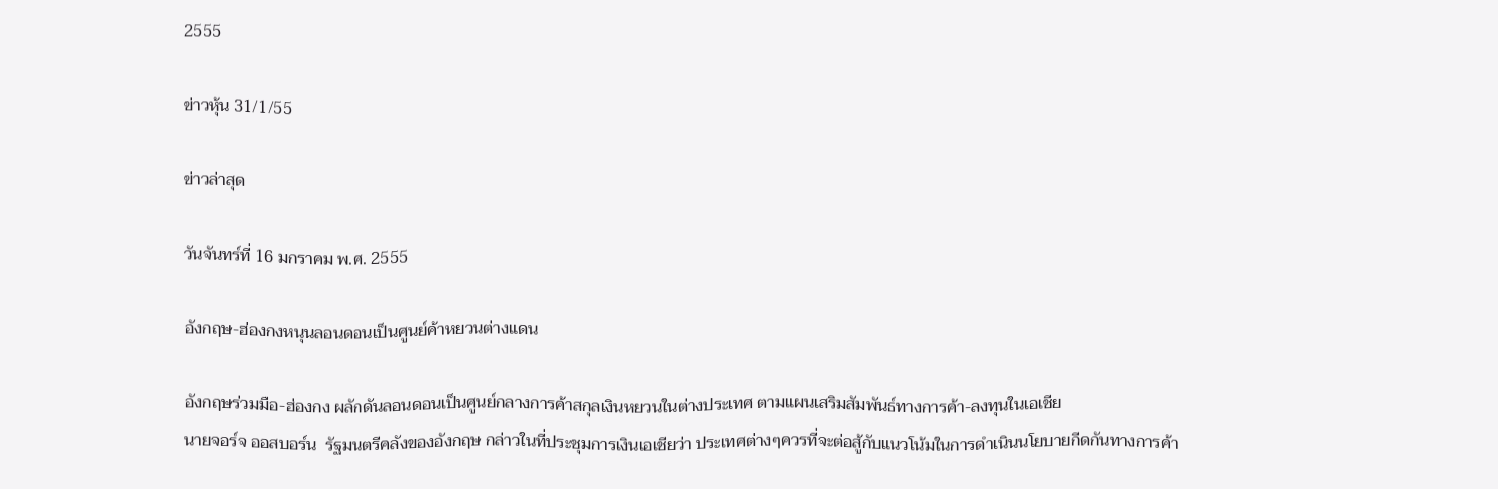2555

ข่าวหุ้น 31/1/55

ข่าวล่าสุด

วันจันทร์ที่ 16 มกราคม พ.ศ. 2555

อังกฤษ-ฮ่องกงหนุนลอนดอนเป็นศูนย์ค้าหยวนต่างแดน

อังกฤษร่วมมือ-ฮ่องกง ผลักดันลอนดอนเป็นศูนย์กลางการค้าสกุลเงินหยวนในต่างประเทศ ตามแผนเสริมสัมพันธ์ทางการค้า-ลงทุนในเอเชีย
นายจอร์จ ออสบอร์น  รัฐมนตรีคลังของอังกฤษ กล่าวในที่ประชุมการเงินเอเชียว่า ประเทศต่างๆควรที่จะต่อสู้กับแนวโน้มในการดำเนินนโยบายกีดกันทางการค้า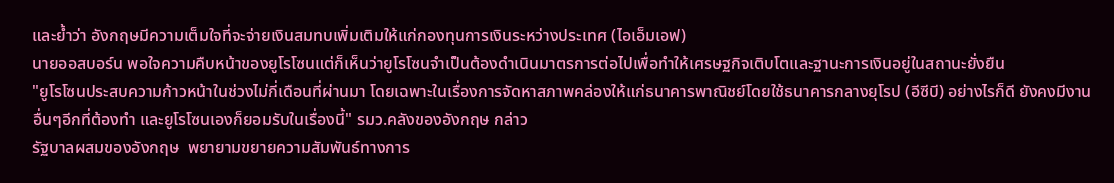และย้ำว่า อังกฤษมีความเต็มใจที่จะจ่ายเงินสมทบเพิ่มเติมให้แก่กองทุนการเงินระหว่างประเทศ (ไอเอ็มเอฟ)
นายออสบอร์น พอใจความคืบหน้าของยูโรโซนแต่ก็เห็นว่ายูโรโซนจำเป็นต้องดำเนินมาตรการต่อไปเพื่อทำให้เศรษฐกิจเติบโตและฐานะการเงินอยู่ในสถานะยั่งยืน
"ยูโรโซนประสบความก้าวหน้าในช่วงไม่กี่เดือนที่ผ่านมา โดยเฉพาะในเรื่องการจัดหาสภาพคล่องให้แก่ธนาคารพาณิชย์โดยใช้ธนาคารกลางยุโรป (อีซีบี) อย่างไรก็ดี ยังคงมีงานอื่นๆอีกที่ต้องทำ และยูโรโซนเองก็ยอมรับในเรื่องนี้" รมว.คลังของอังกฤษ กล่าว
รัฐบาลผสมของอังกฤษ  พยายามขยายความสัมพันธ์ทางการ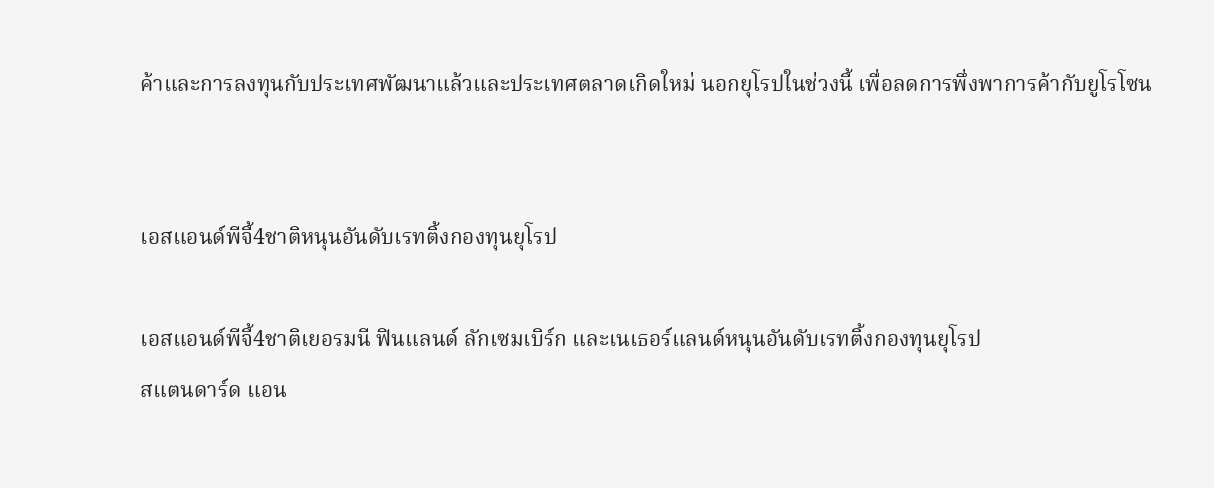ค้าและการลงทุนกับประเทศพัฒนาแล้วและประเทศตลาดเกิดใหม่ นอกยุโรปในช่วงนี้ เพื่อลดการพึ่งพาการค้ากับยูโรโซน


เอสแอนด์พีจี้4ชาติหนุนอันดับเรทติ้งกองทุนยุโรป

เอสแอนด์พีจี้4ชาติเยอรมนี ฟินแลนด์ ลักเซมเบิร์ก และเนเธอร์แลนด์หนุนอันดับเรทติ้งกองทุนยุโรป
สแตนดาร์ด แอน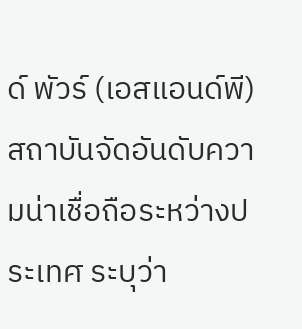ด์ พัวร์ (เอสแอนด์พี) สถาบันจัดอันดับความน่าเชื่อถือระหว่างประเทศ ระบุว่า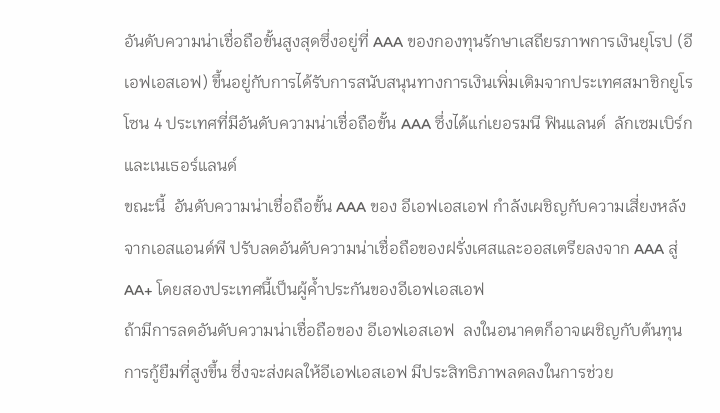อันดับความน่าเชื่อถือขั้นสูงสุดซึ่งอยู่ที่ AAA ของกองทุนรักษาเสถียรภาพการเงินยุโรป (อีเอฟเอสเอฟ) ขึ้นอยู่กับการได้รับการสนับสนุนทางการเงินเพิ่มเติมจากประเทศสมาชิกยูโรโซน 4 ประเทศที่มีอันดับความน่าเชื่อถือขั้น AAA ซึ่งได้แก่เยอรมนี ฟินแลนด์  ลักเซมเบิร์ก และเนเธอร์แลนด์
ขณะนี้  อันดับความน่าเชื่อถือขั้น AAA ของ อีเอฟเอสเอฟ กำลังเผชิญกับความเสี่ยงหลังจากเอสแอนด์พี ปรับลดอันดับความน่าเชื่อถือของฝรั่งเศสและออสเตรียลงจาก AAA สู่ AA+ โดยสองประเทศนี้เป็นผู้ค้ำประกันของอีเอฟเอสเอฟ
ถ้ามีการลดอันดับความน่าเชื่อถือของ อีเอฟเอสเอฟ  ลงในอนาคตก็อาจเผชิญกับต้นทุนการกู้ยืมที่สูงขึ้น ซึ่งจะส่งผลให้อีเอฟเอสเอฟ มีประสิทธิภาพลดลงในการช่วย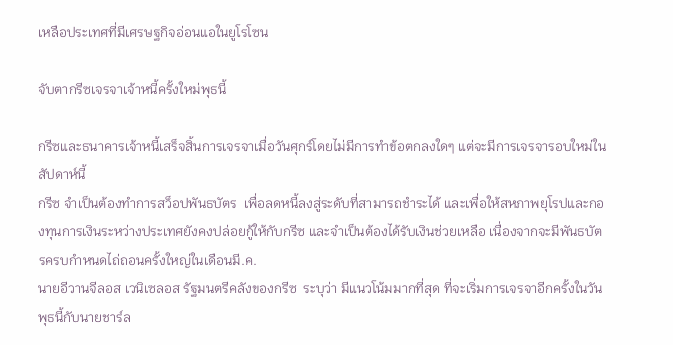เหลือประเทศที่มีเศรษฐกิจอ่อนแอในยูโรโซน

จับตากรีซเจรจาเจ้าหนี้ครั้งใหม่พุธนี้

กรีซและธนาคารเจ้าหนี้เสร็จสิ้นการเจรจาเมื่อวันศุกร์โดยไม่มีการทำข้อตกลงใดๆ แต่จะมีการเจรจารอบใหม่ในสัปดาห์นี้
กรีซ จำเป็นต้องทำการสว็อปพันธบัตร  เพื่อลดหนี้ลงสู่ระดับที่สามารถชำระได้ และเพื่อให้สหภาพยุโรปและกองทุนการเงินระหว่างประเทศยังคงปล่อยกู้ให้กับกรีซ และจำเป็นต้องได้รับเงินช่วยเหลือ เนื่องจากจะมีพันธบัตรครบกำหนดไถ่ถอนครั้งใหญ่ในเดือนมี.ค.
นายอีวานจีลอส เวนิเซลอส รัฐมนตรีคลังของกรีซ  ระบุว่า มีแนวโน้มมากที่สุด ที่จะเริ่มการเจรจาอีกครั้งในวันพุธนี้กับนายชาร์ล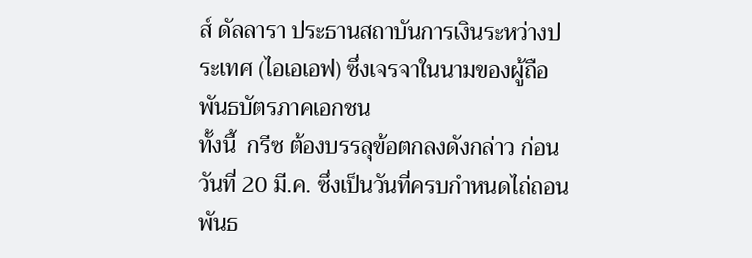ส์ ดัลลารา ประธานสถาบันการเงินระหว่างประเทศ (ไอเอเอฟ) ซึ่งเจรจาในนามของผู้ถือพันธบัตรภาคเอกชน
ทั้งนี้  กรีซ ต้องบรรลุข้อตกลงดังกล่าว ก่อนวันที่ 20 มี.ค. ซึ่งเป็นวันที่ครบกำหนดไถ่ถอนพันธ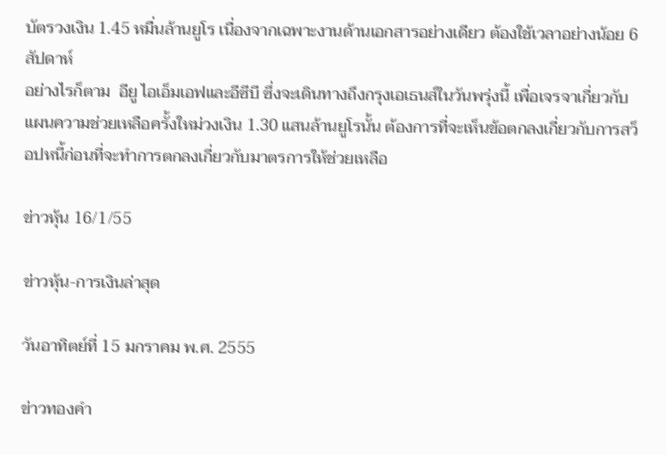บัตรวงเงิน 1.45 หมื่นล้านยูโร เนื่องจากเฉพาะงานด้านเอกสารอย่างเดียว ต้องใช้เวลาอย่างน้อย 6 สัปดาห์
อย่างไรก็ตาม  อียู ไอเอ็มเอฟและอีซีบี ซึ่งจะเดินทางถึงกรุงเอเธนส์ในวันพรุ่งนี้ เพื่อเจรจาเกี่ยวกับแผนความช่วยเหลือครั้งใหม่วงเงิน 1.30 แสนล้านยูโรนั้น ต้องการที่จะเห็นข้อตกลงเกี่ยวกับการสว็อปหนี้ก่อนที่จะทำการตกลงเกี่ยวกับมาตรการให้ช่วยเหลือ

ข่าวหุ้น 16/1/55

ข่าวหุ้น-การเงินล่าสุด

วันอาทิตย์ที่ 15 มกราคม พ.ศ. 2555

ข่าวทองคำ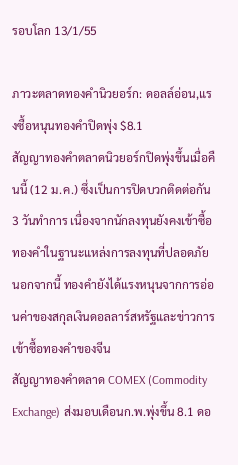รอบโลก 13/1/55

ภาวะตลาดทองคำนิวยอร์ก: ดอลล์อ่อน,แรงซื้อหนุนทองคำปิดพุ่ง $8.1
สัญญาทองคำตลาดนิวยอร์กปิดพุ่งขึ้นเมื่อคืนนี้ (12 ม.ค.) ซึ่งเป็นการปิดบวกติดต่อกัน 3 วันทำการ เนื่องจากนักลงทุนยังคงเข้าซื้อทองคำในฐานะแหล่งการลงทุนที่ปลอดภัย นอกจากนี้ ทองคำยังได้แรงหนุนจากการอ่อนค่าของสกุลเงินดอลลาร์สหรัฐและข่าวการเข้าซื้อทองคำของจีน
สัญญาทองคำตลาด COMEX (Commodity Exchange) ส่งมอบเดือนก.พ.พุ่งขึ้น 8.1 ดอ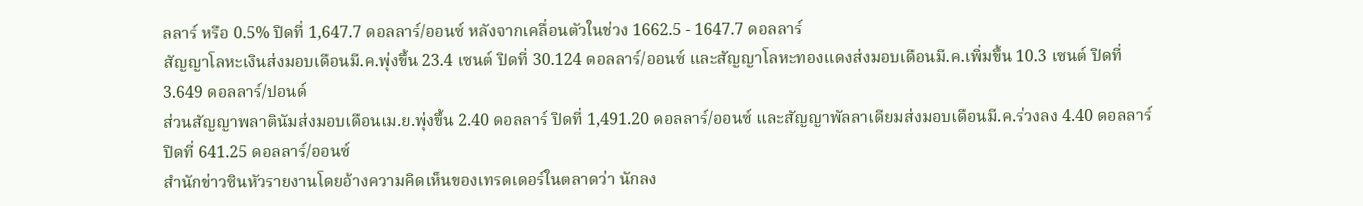ลลาร์ หรือ 0.5% ปิดที่ 1,647.7 ดอลลาร์/ออนซ์ หลังจากเคลื่อนตัวในช่วง 1662.5 - 1647.7 ดอลลาร์
สัญญาโลหะเงินส่งมอบเดือนมี.ค.พุ่งขึ้น 23.4 เซนต์ ปิดที่ 30.124 ดอลลาร์/ออนซ์ และสัญญาโลหะทองแดงส่งมอบเดือนมี.ค.เพิ่มขึ้น 10.3 เซนต์ ปิดที่ 3.649 ดอลลาร์/ปอนด์
ส่วนสัญญาพลาตินัมส่งมอบเดือนเม.ย.พุ่งขึ้น 2.40 ดอลลาร์ ปิดที่ 1,491.20 ดอลลาร์/ออนซ์ และสัญญาพัลลาเดียมส่งมอบเดือนมี.ค.ร่วงลง 4.40 ดอลลาร์ ปิดที่ 641.25 ดอลลาร์/ออนซ์
สำนักข่าวซินหัวรายงานโดยอ้างความคิดเห็นของเทรดเดอร์ในตลาดว่า นักลง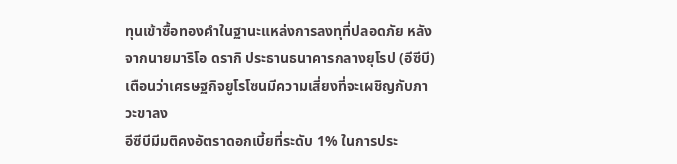ทุนเข้าซื้อทองคำในฐานะแหล่งการลงทุที่ปลอดภัย หลังจากนายมาริโอ ดรากิ ประธานธนาคารกลางยุโรป (อีซีบี) เตือนว่าเศรษฐกิจยูโรโซนมีความเสี่ยงที่จะเผชิญกับภาวะขาลง
อีซีบีมีมติคงอัตราดอกเบี้ยที่ระดับ 1% ในการประ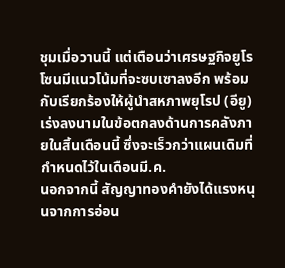ชุมเมื่อวานนี้ แต่เตือนว่าเศรษฐกิจยูโรโซนมีแนวโน้มที่จะซบเซาลงอีก พร้อมกับเรียกร้องให้ผู้นำสหภาพยุโรป (อียู) เร่งลงนามในข้อตกลงด้านการคลังภายในสิ้นเดือนนี้ ซึ่งจะเร็วกว่าแผนเดิมที่กำหนดไว้ในเดือนมี.ค.
นอกจากนี้ สัญญาทองคำยังได้แรงหนุนจากการอ่อน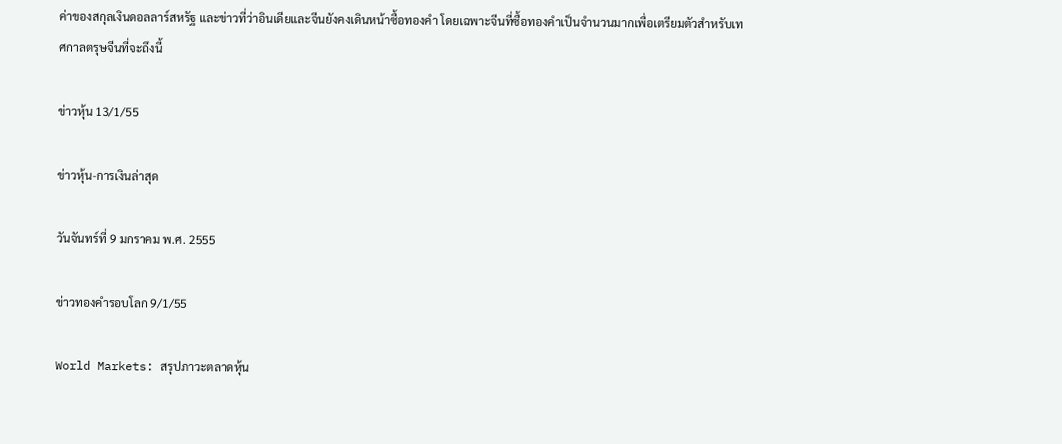ค่าของสกุลเงินดอลลาร์สหรัฐ และข่าวที่ว่าอินเดียและจีนยังคงเดินหน้าซื้อทองคำ โดยเฉพาะจีนที่ซื้อทองคำเป็นจำนวนมากเพื่อเตรียมตัวสำหรับเทศกาลตรุษจีนที่จะถึงนี้

ข่าวหุ้น 13/1/55

ข่าวหุ้น-การเงินล่าสุด

วันจันทร์ที่ 9 มกราคม พ.ศ. 2555

ข่าวทองคำรอบโลก 9/1/55

World Markets: สรุปภาวะตลาดหุ้น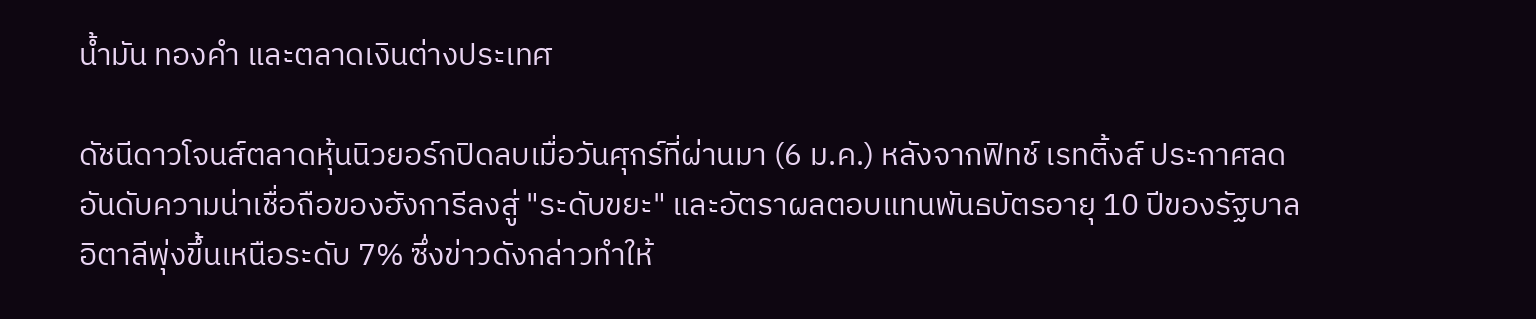น้ำมัน ทองคำ และตลาดเงินต่างประเทศ

ดัชนีดาวโจนส์ตลาดหุ้นนิวยอร์กปิดลบเมื่อวันศุกร์ที่ผ่านมา (6 ม.ค.) หลังจากฟิทช์ เรทติ้งส์ ประกาศลดอันดับความน่าเชื่อถือของฮังการีลงสู่ "ระดับขยะ" และอัตราผลตอบแทนพันธบัตรอายุ 10 ปีของรัฐบาลอิตาลีพุ่งขึ้นเหนือระดับ 7% ซึ่งข่าวดังกล่าวทำให้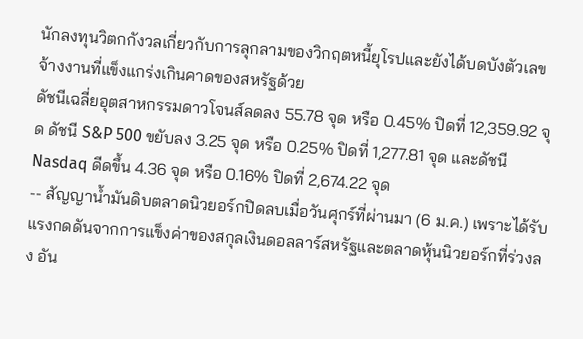นักลงทุนวิตกกังวลเกี่ยวกับการลุกลามของวิกฤตหนี้ยุโรปและยังได้บดบังตัวเลขจ้างงานที่แข็งแกร่งเกินคาดของสหรัฐด้วย
ดัชนีเฉลี่ยอุตสาหกรรมดาวโจนส์ลดลง 55.78 จุด หรือ 0.45% ปิดที่ 12,359.92 จุด ดัชนี S&P 500 ขยับลง 3.25 จุด หรือ 0.25% ปิดที่ 1,277.81 จุด และดัชนี Nasdaq ดีดขึ้น 4.36 จุด หรือ 0.16% ปิดที่ 2,674.22 จุด
-- สัญญาน้ำมันดิบตลาดนิวยอร์กปิดลบเมื่อวันศุกร์ที่ผ่านมา (6 ม.ค.) เพราะได้รับแรงกดดันจากการแข็งค่าของสกุลเงินดอลลาร์สหรัฐและตลาดหุ้นนิวยอร์กที่ร่วงลง อัน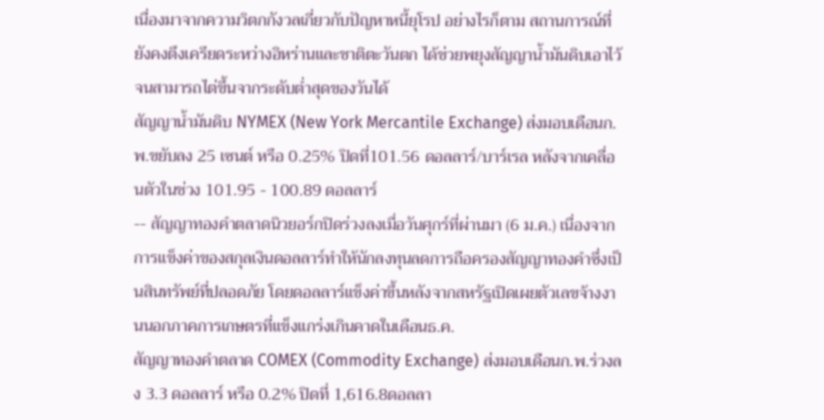เนื่องมาจากความวิตกกังวลเกี่ยวกับปัญหาหนี้ยุโรป อย่างไรก็ตาม สถานการณ์ที่ยังคงตึงเครียดระหว่างอิหร่านและชาติตะวันตก ได้ช่วยพยุงสัญญาน้ำมันดิบเอาไว้จนสามารถไต่ขึ้นจากระดับต่ำสุดของวันได้
สัญญาน้ำมันดิบ NYMEX (New York Mercantile Exchange) ส่งมอบเดือนก.พ.ขยับลง 25 เซนต์ หรือ 0.25% ปิดที่101.56 ดอลลาร์/บาร์เรล หลังจากเคลื่อนตัวในช่วง 101.95 - 100.89 ดอลลาร์
-- สัญญาทองคำตลาดนิวยอร์กปิดร่วงลงเมื่อวันศุกร์ที่ผ่านมา (6 ม.ค.) เนื่องจากการแข็งค่าของสกุลเงินดอลลาร์ทำให้นักลงทุนลดการถือครองสัญญาทองคำซึ่งเป็นสินทรัพย์ที่ปลอดภัย โดยดอลลาร์แข็งค่าขึ้นหลังจากสหรัฐเปิดเผยตัวเลขจ้างงานนอกภาคการเกษตรที่แข็งแกร่งเกินคาดในเดือนธ.ค.
สัญญาทองคำตลาด COMEX (Commodity Exchange) ส่งมอบเดือนก.พ.ร่วงลง 3.3 ดอลลาร์ หรือ 0.2% ปิดที่ 1,616.8ดอลลา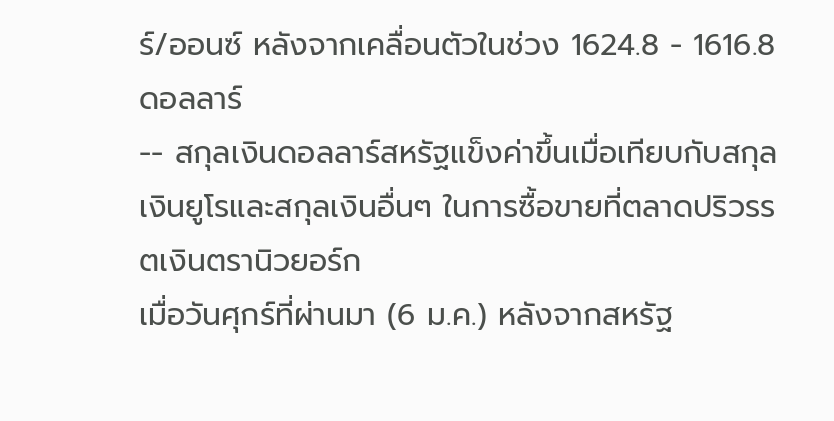ร์/ออนซ์ หลังจากเคลื่อนตัวในช่วง 1624.8 - 1616.8 ดอลลาร์
-- สกุลเงินดอลลาร์สหรัฐแข็งค่าขึ้นเมื่อเทียบกับสกุลเงินยูโรและสกุลเงินอื่นๆ ในการซื้อขายที่ตลาดปริวรรตเงินตรานิวยอร์ก
เมื่อวันศุกร์ที่ผ่านมา (6 ม.ค.) หลังจากสหรัฐ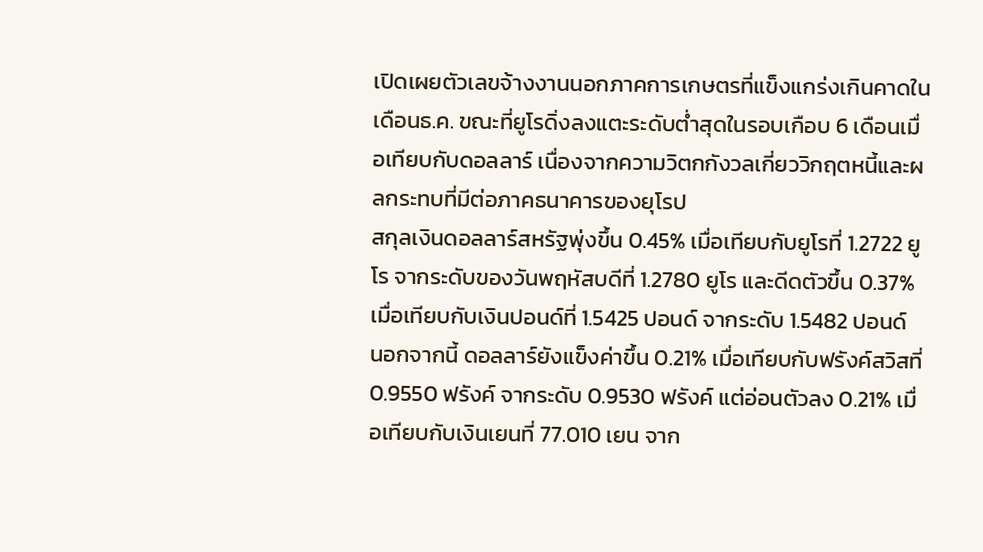เปิดเผยตัวเลขจ้างงานนอกภาคการเกษตรที่แข็งแกร่งเกินคาดในเดือนธ.ค. ขณะที่ยูโรดิ่งลงแตะระดับต่ำสุดในรอบเกือบ 6 เดือนเมื่อเทียบกับดอลลาร์ เนื่องจากความวิตกกังวลเกี่ยววิกฤตหนี้และผลกระทบที่มีต่อภาคธนาคารของยุโรป
สกุลเงินดอลลาร์สหรัฐพุ่งขึ้น 0.45% เมื่อเทียบกับยูโรที่ 1.2722 ยูโร จากระดับของวันพฤหัสบดีที่ 1.2780 ยูโร และดีดตัวขึ้น 0.37% เมื่อเทียบกับเงินปอนด์ที่ 1.5425 ปอนด์ จากระดับ 1.5482 ปอนด์
นอกจากนี้ ดอลลาร์ยังแข็งค่าขึ้น 0.21% เมื่อเทียบกับฟรังค์สวิสที่ 0.9550 ฟรังค์ จากระดับ 0.9530 ฟรังค์ แต่อ่อนตัวลง 0.21% เมื่อเทียบกับเงินเยนที่ 77.010 เยน จาก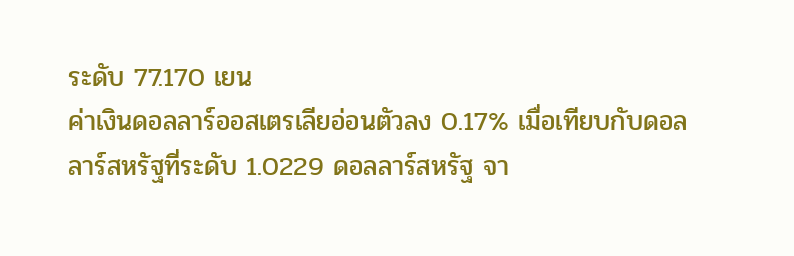ระดับ 77.170 เยน
ค่าเงินดอลลาร์ออสเตรเลียอ่อนตัวลง 0.17% เมื่อเทียบกับดอลลาร์สหรัฐที่ระดับ 1.0229 ดอลลาร์สหรัฐ จา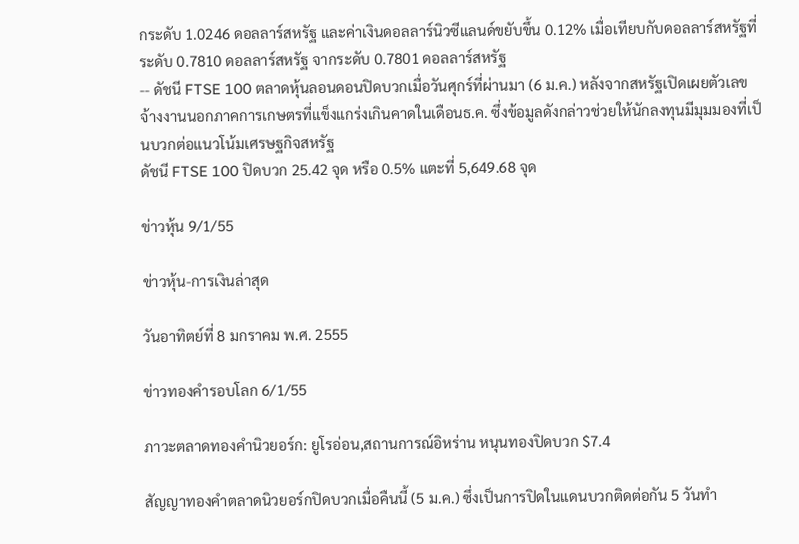กระดับ 1.0246 ดอลลาร์สหรัฐ และค่าเงินดอลลาร์นิวซีแลนด์ขยับขึ้น 0.12% เมื่อเทียบกับดอลลาร์สหรัฐที่ระดับ 0.7810 ดอลลาร์สหรัฐ จากระดับ 0.7801 ดอลลาร์สหรัฐ
-- ดัชนี FTSE 100 ตลาดหุ้นลอนดอนปิดบวกเมื่อวันศุกร์ที่ผ่านมา (6 ม.ค.) หลังจากสหรัฐเปิดเผยตัวเลขจ้างงานนอกภาคการเกษตรที่แข็งแกร่งเกินคาดในเดือนธ.ค. ซึ่งข้อมูลดังกล่าวช่วยให้นักลงทุนมีมุมมองที่เป็นบวกต่อแนวโน้มเศรษฐกิจสหรัฐ
ดัชนี FTSE 100 ปิดบวก 25.42 จุด หรือ 0.5% แตะที่ 5,649.68 จุด

ข่าวหุ้น 9/1/55

ข่าวหุ้น-การเงินล่าสุด

วันอาทิตย์ที่ 8 มกราคม พ.ศ. 2555

ข่าวทองคำรอบโลก 6/1/55

ภาวะตลาดทองคำนิวยอร์ก: ยูโรอ่อน,สถานการณ์อิหร่าน หนุนทองปิดบวก $7.4

สัญญาทองคำตลาดนิวยอร์กปิดบวกเมื่อคืนนี้ (5 ม.ค.) ซึ่งเป็นการปิดในแดนบวกติดต่อกัน 5 วันทำ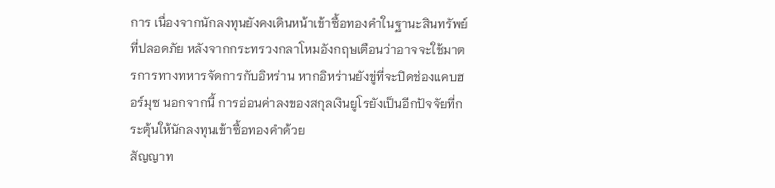การ เนื่องจากนักลงทุนยังคงเดินหน้าเข้าซื้อทองคำในฐานะสินทรัพย์ที่ปลอดภัย หลังจากกระทรวงกลาโหมอังกฤษเตือนว่าอาจจะใช้มาตรการทางทหารจัดการกับอิหร่าน หากอิหร่านยังขู่ที่จะปิดช่องแคบฮอร์มุซ นอกจากนี้ การอ่อนค่าลงของสกุลเงินยูโรยังเป็นอีกปัจจัยที่กระตุ้นให้นักลงทุนเข้าซื้อทองคำด้วย
สัญญาท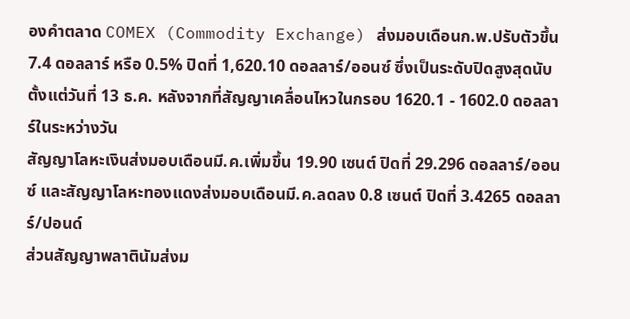องคำตลาด COMEX (Commodity Exchange) ส่งมอบเดือนก.พ.ปรับตัวขึ้น 7.4 ดอลลาร์ หรือ 0.5% ปิดที่ 1,620.10 ดอลลาร์/ออนซ์ ซึ่งเป็นระดับปิดสูงสุดนับตั้งแต่วันที่ 13 ธ.ค. หลังจากที่สัญญาเคลื่อนไหวในกรอบ 1620.1 - 1602.0 ดอลลาร์ในระหว่างวัน
สัญญาโลหะเงินส่งมอบเดือนมี.ค.เพิ่มขึ้น 19.90 เซนต์ ปิดที่ 29.296 ดอลลาร์/ออนซ์ และสัญญาโลหะทองแดงส่งมอบเดือนมี.ค.ลดลง 0.8 เซนต์ ปิดที่ 3.4265 ดอลลาร์/ปอนด์
ส่วนสัญญาพลาตินัมส่งม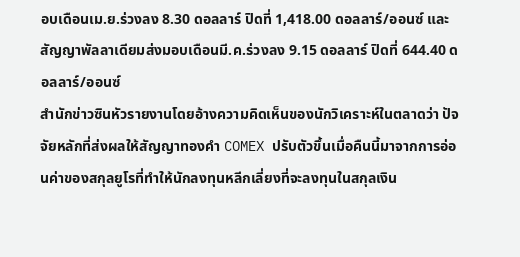อบเดือนเม.ย.ร่วงลง 8.30 ดอลลาร์ ปิดที่ 1,418.00 ดอลลาร์/ออนซ์ และสัญญาพัลลาเดียมส่งมอบเดือนมี.ค.ร่วงลง 9.15 ดอลลาร์ ปิดที่ 644.40 ดอลลาร์/ออนซ์
สำนักข่าวซินหัวรายงานโดยอ้างความคิดเห็นของนักวิเคราะห์ในตลาดว่า ปัจจัยหลักที่ส่งผลให้สัญญาทองคำ COMEX ปรับตัวขึ้นเมื่อคืนนี้มาจากการอ่อนค่าของสกุลยูโรที่ทำให้นักลงทุนหลีกเลี่ยงที่จะลงทุนในสกุลเงิน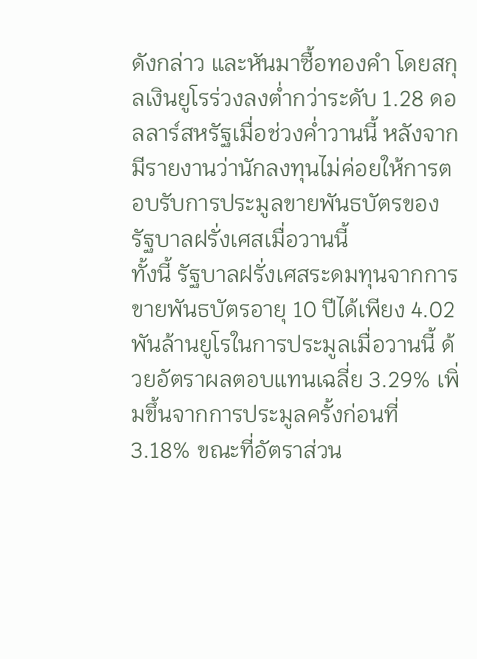ดังกล่าว และหันมาซื้อทองคำ โดยสกุลเงินยูโรร่วงลงต่ำกว่าระดับ 1.28 ดอลลาร์สหรัฐเมื่อช่วงค่ำวานนี้ หลังจากมีรายงานว่านักลงทุนไม่ค่อยให้การตอบรับการประมูลขายพันธบัตรของรัฐบาลฝรั่งเศสเมื่อวานนี้
ทั้งนี้ รัฐบาลฝรั่งเศสระดมทุนจากการขายพันธบัตรอายุ 10 ปีได้เพียง 4.02 พันล้านยูโรในการประมูลเมื่อวานนี้ ด้วยอัตราผลตอบแทนเฉลี่ย 3.29% เพิ่มขึ้นจากการประมูลครั้งก่อนที่ 3.18% ขณะที่อัตราส่วน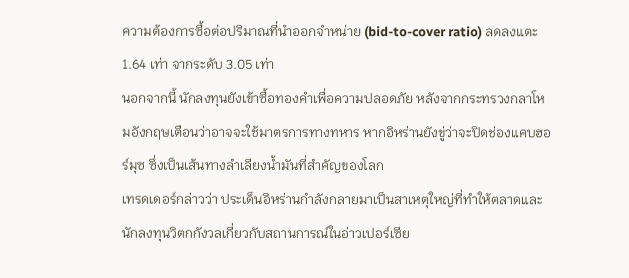ความต้องการซื้อต่อปริมาณที่นำออกจำหน่าย (bid-to-cover ratio) ลดลงแตะ 1.64 เท่า จากระดับ 3.05 เท่า
นอกจากนี้ นักลงทุนยังเข้าซื้อทองคำเพื่อความปลอดภัย หลังจากกระทรวงกลาโหมอังกฤษเตือนว่าอาจจะใช้มาตรการทางทหาร หากอิหร่านยังขู่ว่าจะปิดช่องแคบฮอร์มุซ ซึ่งเป็นเส้นทางลำเลียงน้ำมันที่สำคัญของโลก
เทรดเดอร์กล่าวว่า ประเด็นอิหร่านกำลังกลายมาเป็นสาเหตุใหญ่ที่ทำให้ตลาดและนักลงทุนวิตกกังวลเกี่ยวกับสถานการณ์ในอ่าวเปอร์เซีย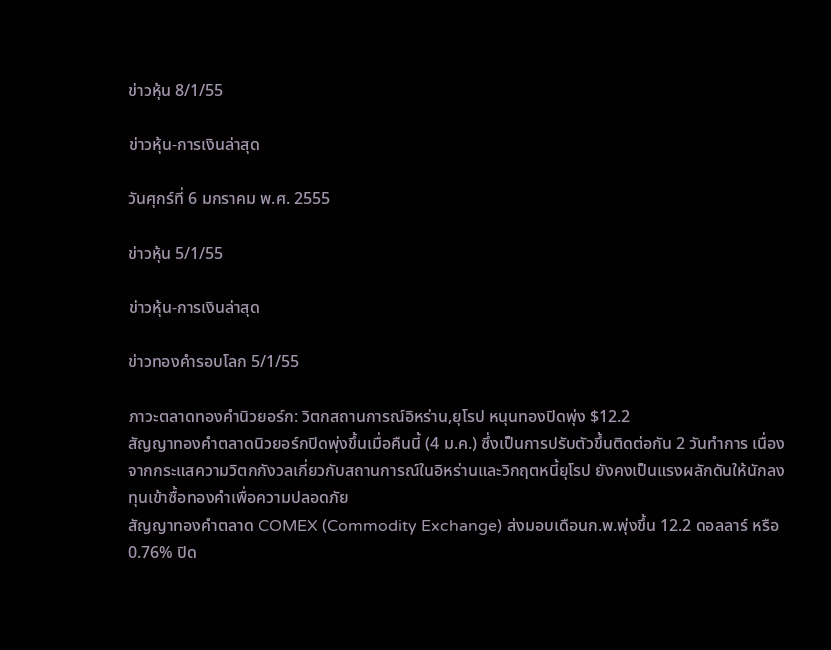ข่าวหุ้น 8/1/55

ข่าวหุ้น-การเงินล่าสุด

วันศุกร์ที่ 6 มกราคม พ.ศ. 2555

ข่าวหุ้น 5/1/55

ข่าวหุ้น-การเงินล่าสุด

ข่าวทองคำรอบโลก 5/1/55

ภาวะตลาดทองคำนิวยอร์ก: วิตกสถานการณ์อิหร่าน,ยุโรป หนุนทองปิดพุ่ง $12.2
สัญญาทองคำตลาดนิวยอร์กปิดพุ่งขึ้นเมื่อคืนนี้ (4 ม.ค.) ซึ่งเป็นการปรับตัวขึ้นติดต่อกัน 2 วันทำการ เนื่องจากกระแสความวิตกกังวลเกี่ยวกับสถานการณ์ในอิหร่านและวิกฤตหนี้ยุโรป ยังคงเป็นแรงผลักดันให้นักลงทุนเข้าซื้อทองคำเพื่อความปลอดภัย
สัญญาทองคำตลาด COMEX (Commodity Exchange) ส่งมอบเดือนก.พ.พุ่งขึ้น 12.2 ดอลลาร์ หรือ 0.76% ปิด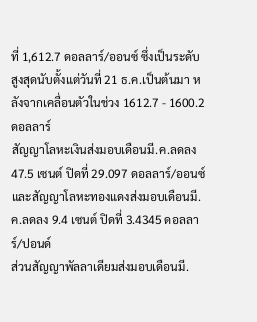ที่ 1,612.7 ดอลลาร์/ออนซ์ ซึ่งเป็นระดับสูงสุดนับตั้งแต่วันที่ 21 ธ.ค.เป็นต้นมา หลังจากเคลื่อนตัวในช่วง 1612.7 - 1600.2 ดอลลาร์
สัญญาโลหะเงินส่งมอบเดือนมี.ค.ลดลง 47.5 เซนต์ ปิดที่ 29.097 ดอลลาร์/ออนซ์ และสัญญาโลหะทองแดงส่งมอบเดือนมี.ค.ลดลง 9.4 เซนต์ ปิดที่ 3.4345 ดอลลาร์/ปอนด์
ส่วนสัญญาพัลลาเดียมส่งมอบเดือนมี.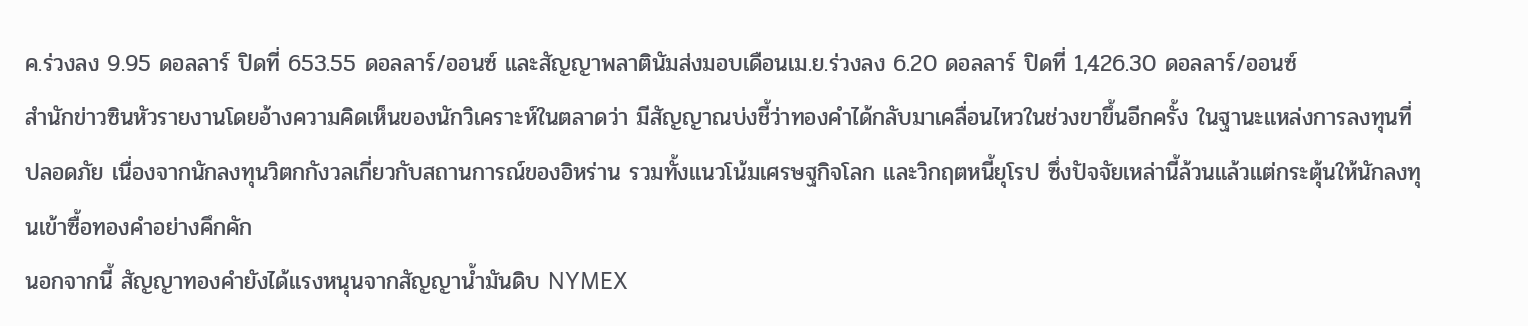ค.ร่วงลง 9.95 ดอลลาร์ ปิดที่ 653.55 ดอลลาร์/ออนซ์ และสัญญาพลาตินัมส่งมอบเดือนเม.ย.ร่วงลง 6.20 ดอลลาร์ ปิดที่ 1,426.30 ดอลลาร์/ออนซ์
สำนักข่าวซินหัวรายงานโดยอ้างความคิดเห็นของนักวิเคราะห์ในตลาดว่า มีสัญญาณบ่งชี้ว่าทองคำได้กลับมาเคลื่อนไหวในช่วงขาขึ้นอีกครั้ง ในฐานะแหล่งการลงทุนที่ปลอดภัย เนื่องจากนักลงทุนวิตกกังวลเกี่ยวกับสถานการณ์ของอิหร่าน รวมทั้งแนวโน้มเศรษฐกิจโลก และวิกฤตหนี้ยุโรป ซึ่งปัจจัยเหล่านี้ล้วนแล้วแต่กระตุ้นให้นักลงทุนเข้าซื้อทองคำอย่างคึกคัก
นอกจากนี้ สัญญาทองคำยังได้แรงหนุนจากสัญญาน้ำมันดิบ NYMEX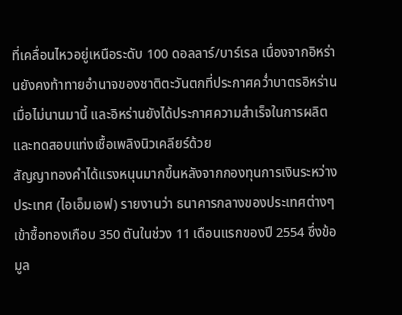ที่เคลื่อนไหวอยู่เหนือระดับ 100 ดอลลาร์/บาร์เรล เนื่องจากอิหร่านยังคงท้าทายอำนาจของชาติตะวันตกที่ประกาศคว่ำบาตรอิหร่านเมื่อไม่นานมานี้ และอิหร่านยังได้ประกาศความสำเร็จในการผลิตและทดสอบแท่งเชื้อเพลิงนิวเคลียร์ด้วย
สัญญาทองคำได้แรงหนุนมากขึ้นหลังจากกองทุนการเงินระหว่างประเทศ (ไอเอ็มเอฟ) รายงานว่า ธนาคารกลางของประเทศต่างๆ เข้าซื้อทองเกือบ 350 ตันในช่วง 11 เดือนแรกของปี 2554 ซึ่งข้อมูล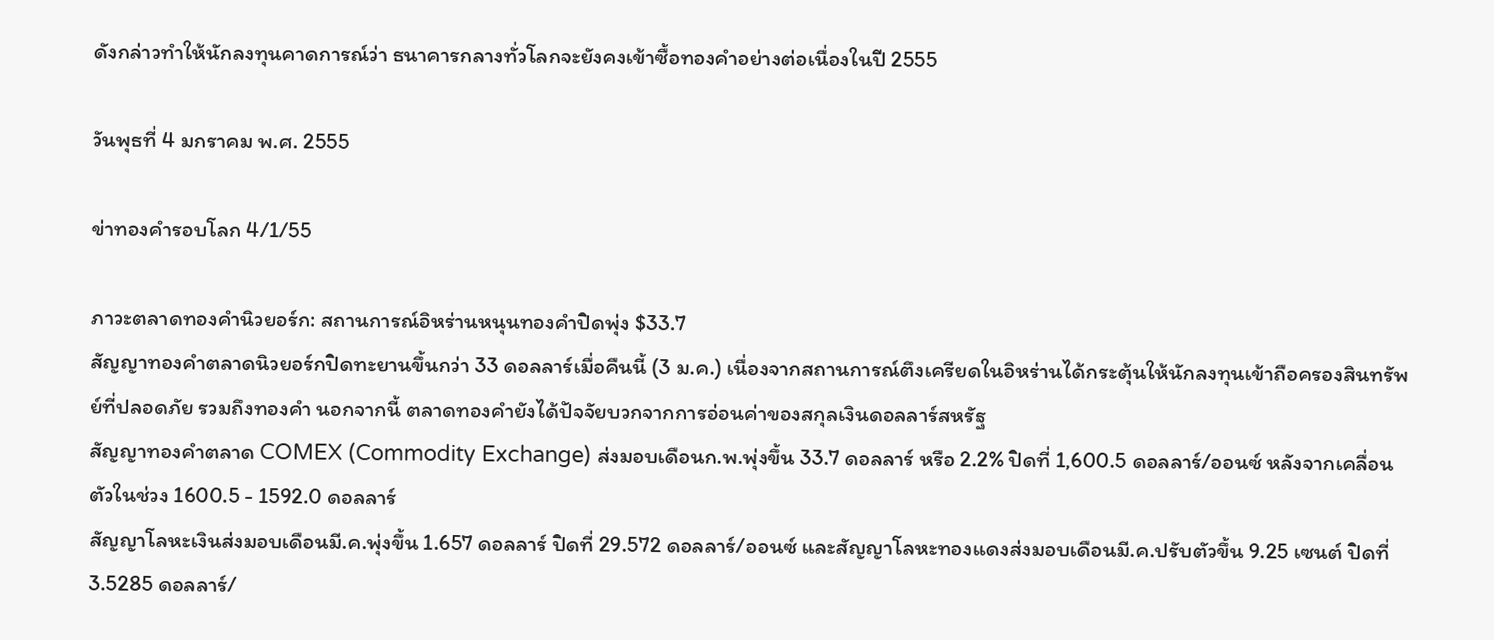ดังกล่าวทำให้นักลงทุนคาดการณ์ว่า ธนาคารกลางทั่วโลกจะยังคงเข้าซื้อทองคำอย่างต่อเนื่องในปี 2555

วันพุธที่ 4 มกราคม พ.ศ. 2555

ข่าทองคำรอบโลก 4/1/55

ภาวะตลาดทองคำนิวยอร์ก: สถานการณ์อิหร่านหนุนทองคำปิดพุ่ง $33.7
สัญญาทองคำตลาดนิวยอร์กปิดทะยานขึ้นกว่า 33 ดอลลาร์เมื่อคืนนี้ (3 ม.ค.) เนื่องจากสถานการณ์ตึงเครียดในอิหร่านได้กระตุ้นให้นักลงทุนเข้าถือครองสินทรัพย์ที่ปลอดภัย รวมถึงทองคำ นอกจากนี้ ตลาดทองคำยังได้ปัจจัยบวกจากการอ่อนค่าของสกุลเงินดอลลาร์สหรัฐ
สัญญาทองคำตลาด COMEX (Commodity Exchange) ส่งมอบเดือนก.พ.พุ่งขึ้น 33.7 ดอลลาร์ หรือ 2.2% ปิดที่ 1,600.5 ดอลลาร์/ออนซ์ หลังจากเคลื่อนตัวในช่วง 1600.5 - 1592.0 ดอลลาร์
สัญญาโลหะเงินส่งมอบเดือนมี.ค.พุ่งขึ้น 1.657 ดอลลาร์ ปิดที่ 29.572 ดอลลาร์/ออนซ์ และสัญญาโลหะทองแดงส่งมอบเดือนมี.ค.ปรับตัวขึ้น 9.25 เซนต์ ปิดที่ 3.5285 ดอลลาร์/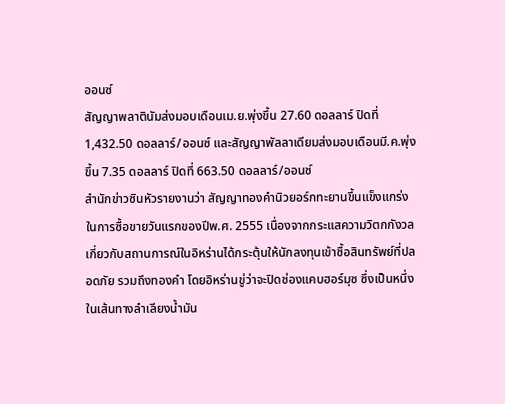ออนซ์
สัญญาพลาตินัมส่งมอบเดือนเม.ย.พุ่งขึ้น 27.60 ดอลลาร์ ปิดที่ 1,432.50 ดอลลาร์/ออนซ์ และสัญญาพัลลาเดียมส่งมอบเดือนมี.ค.พุ่งขึ้น 7.35 ดอลลาร์ ปิดที่ 663.50 ดอลลาร์/ออนซ์
สำนักข่าวซินหัวรายงานว่า สัญญาทองคำนิวยอร์กทะยานขึ้นแข็งแกร่งในการซื้อขายวันแรกของปีพ.ศ. 2555 เนื่องจากกระแสความวิตกกังวลเกี่ยวกับสถานการณ์ในอิหร่านได้กระตุ้นให้นักลงทุนเข้าซื้อสินทรัพย์ที่ปลอดภัย รวมถึงทองคำ โดยอิหร่านขู่ว่าจะปิดช่องแคบฮอร์มุซ ซึ่งเป็นหนึ่งในเส้นทางลำเลียงน้ำมัน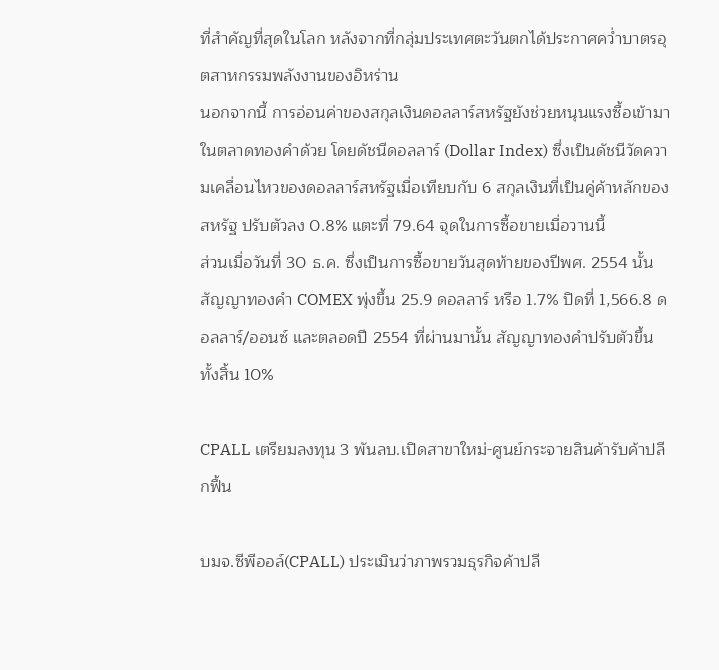ที่สำคัญที่สุดในโลก หลังจากที่กลุ่มประเทศตะวันตกได้ประกาศคว่ำบาตรอุตสาหกรรมพลังงานของอิหร่าน
นอกจากนี้ การอ่อนค่าของสกุลเงินดอลลาร์สหรัฐยังช่วยหนุนแรงซื้อเข้ามาในตลาดทองคำด้วย โดยดัชนีดอลลาร์ (Dollar Index) ซึ่งเป็นดัชนีวัดความเคลื่อนไหวของดอลลาร์สหรัฐเมื่อเทียบกับ 6 สกุลเงินที่เป็นคู่ค้าหลักของสหรัฐ ปรับตัวลง 0.8% แตะที่ 79.64 จุดในการซื้อขายเมื่อวานนี้
ส่วนเมื่อวันที่ 30 ธ.ค. ซึ่งเป็นการซื้อขายวันสุดท้ายของปีพศ. 2554 นั้น สัญญาทองคำ COMEX พุ่งขึ้น 25.9 ดอลลาร์ หรือ 1.7% ปิดที่ 1,566.8 ดอลลาร์/ออนซ์ และตลอดปี 2554 ที่ผ่านมานั้น สัญญาทองคำปรับตัวขึ้นทั้งสิ้น 10%

CPALL เตรียมลงทุน 3 พันลบ.เปิดสาขาใหม่-ศูนย์กระจายสินค้ารับค้าปลีกฟื้น

บมจ.ซีพีออล์(CPALL) ประเมินว่าภาพรวมธุรกิจค้าปลี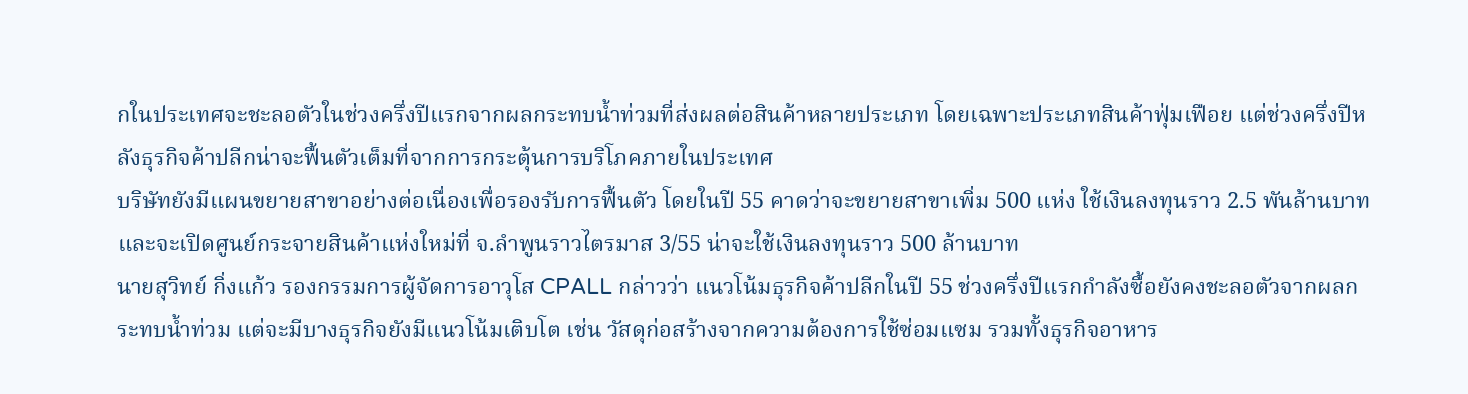กในประเทศจะชะลอตัวในช่วงครึ่งปีแรกจากผลกระทบน้ำท่วมที่ส่งผลต่อสินค้าหลายประเภท โดยเฉพาะประเภทสินค้าฟุ่มเฟือย แต่ช่วงครึ่งปีหลังธุรกิจค้าปลีกน่าจะฟื้นตัวเต็มที่จากการกระตุ้นการบริโภคภายในประเทศ
บริษัทยังมีแผนขยายสาขาอย่างต่อเนื่องเพื่อรองรับการฟื้นตัว โดยในปี 55 คาดว่าจะขยายสาขาเพิ่ม 500 แห่ง ใช้เงินลงทุนราว 2.5 พันล้านบาท และจะเปิดศูนย์กระจายสินค้าแห่งใหม่ที่ จ.ลำพูนราวไตรมาส 3/55 น่าจะใช้เงินลงทุนราว 500 ล้านบาท
นายสุวิทย์ กิ่งแก้ว รองกรรมการผู้จัดการอาวุโส CPALL กล่าวว่า แนวโน้มธุรกิจค้าปลีกในปี 55 ช่วงครึ่งปีแรกกำลังซื้อยังคงชะลอตัวจากผลกระทบน้ำท่วม แต่จะมีบางธุรกิจยังมีแนวโน้มเติบโต เช่น วัสดุก่อสร้างจากความต้องการใช้ซ่อมแซม รวมทั้งธุรกิจอาหาร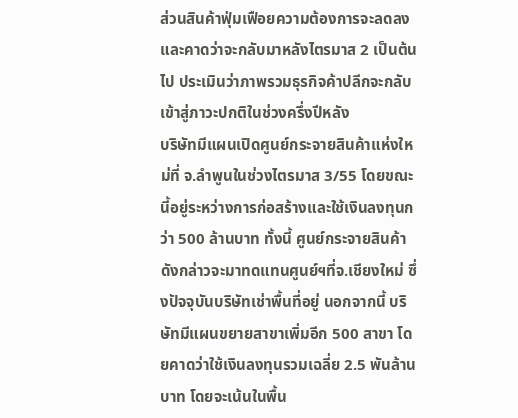ส่วนสินค้าฟุ่มเฟือยความต้องการจะลดลง และคาดว่าจะกลับมาหลังไตรมาส 2 เป็นต้นไป ประเมินว่าภาพรวมธุรกิจค้าปลีกจะกลับเข้าสู่ภาวะปกติในช่วงครึ่งปีหลัง
บริษัทมีแผนเปิดศูนย์กระจายสินค้าแห่งใหม่ที่ จ.ลำพูนในช่วงไตรมาส 3/55 โดยขณะนี้อยู่ระหว่างการก่อสร้างและใช้เงินลงทุนกว่า 500 ล้านบาท ทั้งนี้ ศูนย์กระจายสินค้าดังกล่าวจะมาทดแทนศูนย์ฯที่จ.เชียงใหม่ ซึ่งปัจจุบันบริษัทเช่าพื้นที่อยู่ นอกจากนี้ บริษัทมีแผนขยายสาขาเพิ่มอีก 500 สาขา โดยคาดว่าใช้เงินลงทุนรวมเฉลี่ย 2.5 พันล้านบาท โดยจะเน้นในพื้น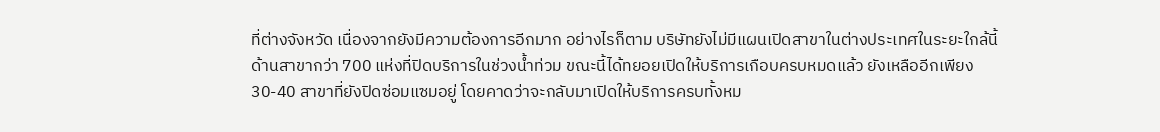ที่ต่างจังหวัด เนื่องจากยังมีความต้องการอีกมาก อย่างไรก็ตาม บริษัทยังไม่มีแผนเปิดสาขาในต่างประเทศในระยะใกล้นี้
ด้านสาขากว่า 700 แห่งที่ปิดบริการในช่วงน้ำท่วม ขณะนี้ได้ทยอยเปิดให้บริการเกือบครบหมดแล้ว ยังเหลืออีกเพียง 30-40 สาขาที่ยังปิดซ่อมแซมอยู่ โดยคาดว่าจะกลับมาเปิดให้บริการครบทั้งหม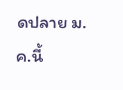ดปลาย ม.ค.นี้